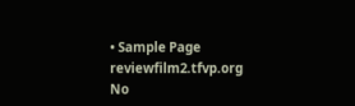• Sample Page
reviewfilm2.tfvp.org
No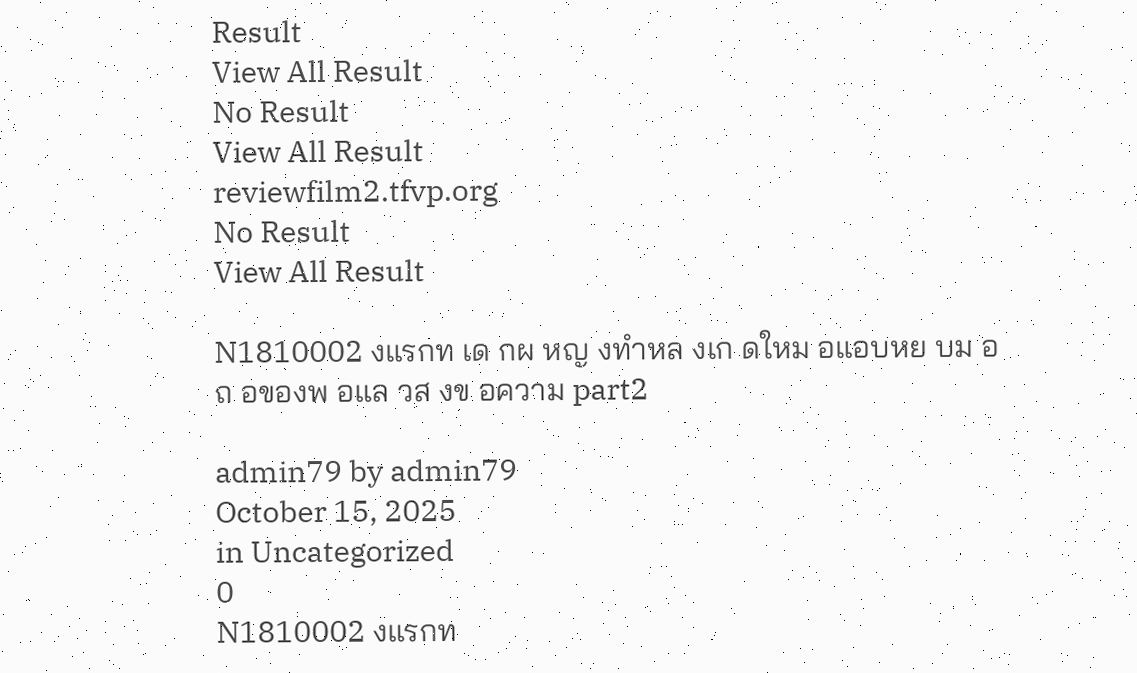Result
View All Result
No Result
View All Result
reviewfilm2.tfvp.org
No Result
View All Result

N1810002 งแรกท เด กผ หญ งทำหล งเก ดใหม อแอบหย บม อถ อของพ อแล วส งข อความ part2

admin79 by admin79
October 15, 2025
in Uncategorized
0
N1810002 งแรกท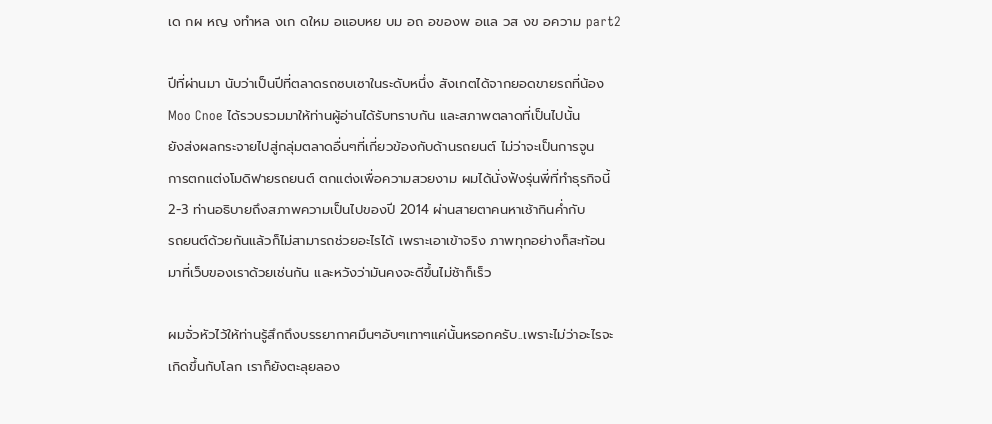เด กผ หญ งทำหล งเก ดใหม อแอบหย บม อถ อของพ อแล วส งข อความ part2

ปีที่ผ่านมา นับว่าเป็นปีที่ตลาดรถซบเซาในระดับหนึ่ง สังเกตได้จากยอดขายรถที่น้อง
Moo Cnoe ได้รวบรวมมาให้ท่านผู้อ่านได้รับทราบกัน และสภาพตลาดที่เป็นไปนั้น
ยังส่งผลกระจายไปสู่กลุ่มตลาดอื่นๆที่เกี่ยวข้องกับด้านรถยนต์ ไม่ว่าจะเป็นการจูน
การตกแต่งโมดิฟายรถยนต์ ตกแต่งเพื่อความสวยงาม ผมได้นั่งฟังรุ่นพี่ที่ทำธุรกิจนี้
2-3 ท่านอธิบายถึงสภาพความเป็นไปของปี 2014 ผ่านสายตาคนหาเช้ากินค่ำกับ
รถยนต์ด้วยกันแล้วก็ไม่สามารถช่วยอะไรได้ เพราะเอาเข้าจริง ภาพทุกอย่างก็สะท้อน
มาที่เว็บของเราด้วยเช่นกัน และหวังว่ามันคงจะดีขึ้นไม่ช้าก็เร็ว

ผมจั่วหัวไว้ให้ท่านรู้สึกถึงบรรยากาศมึนๆอับๆเทาๆแค่นั้นหรอกครับ..เพราะไม่ว่าอะไรจะ
เกิดขึ้นกับโลก เราก็ยังตะลุยลอง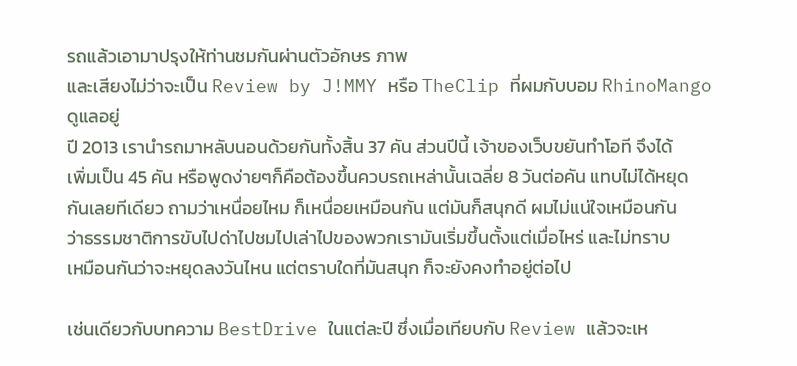รถแล้วเอามาปรุงให้ท่านชมกันผ่านตัวอักษร ภาพ
และเสียงไม่ว่าจะเป็น Review by J!MMY หรือ TheClip ที่ผมกับบอม RhinoMango ดูแลอยู่
ปี 2013 เรานำรถมาหลับนอนด้วยกันทั้งสิ้น 37 คัน ส่วนปีนี้ เจ้าของเว็บขยันทำโอที จึงได้
เพิ่มเป็น 45 คัน หรือพูดง่ายๆก็คือต้องขึ้นควบรถเหล่านั้นเฉลี่ย 8 วันต่อคัน แทบไม่ได้หยุด
กันเลยทีเดียว ถามว่าเหนื่อยไหม ก็เหนื่อยเหมือนกัน แต่มันก็สนุกดี ผมไม่แน่ใจเหมือนกัน
ว่าธรรมชาติการขับไปด่าไปชมไปเล่าไปของพวกเรามันเริ่มขึ้นตั้งแต่เมื่อไหร่ และไม่ทราบ
เหมือนกันว่าจะหยุดลงวันไหน แต่ตราบใดที่มันสนุก ก็จะยังคงทำอยู่ต่อไป

เช่นเดียวกับบทความ BestDrive ในแต่ละปี ซึ่งเมื่อเทียบกับ Review แล้วจะเห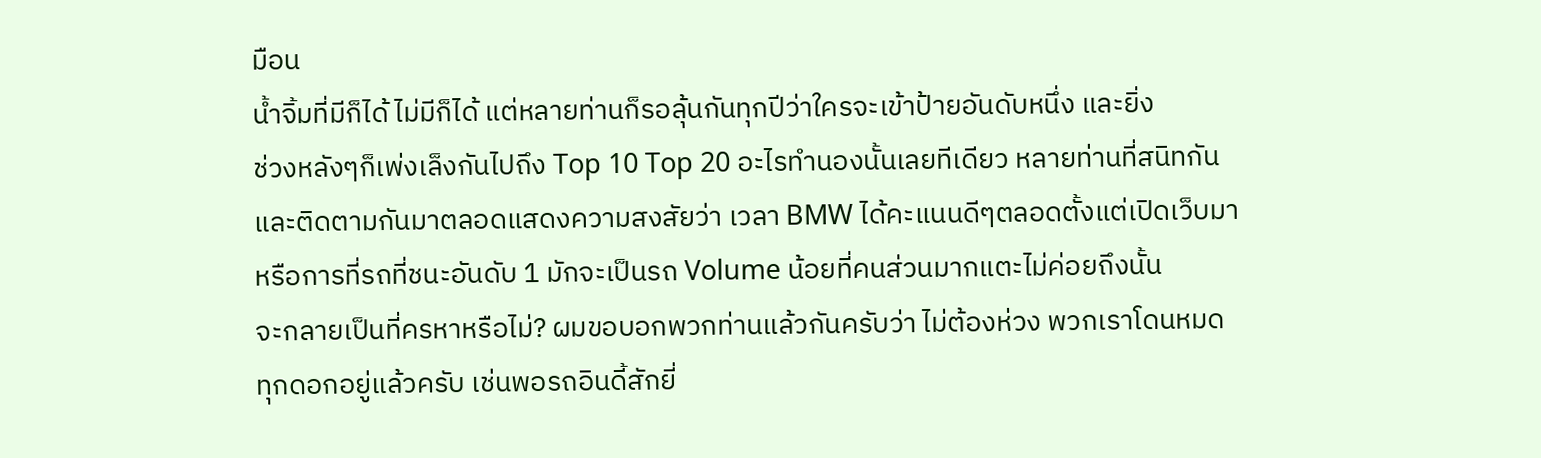มือน
น้ำจิ้มที่มีก็ได้ ไม่มีก็ได้ แต่หลายท่านก็รอลุ้นกันทุกปีว่าใครจะเข้าป้ายอันดับหนึ่ง และยิ่ง
ช่วงหลังๆก็เพ่งเล็งกันไปถึง Top 10 Top 20 อะไรทำนองนั้นเลยทีเดียว หลายท่านที่สนิทกัน
และติดตามกันมาตลอดแสดงความสงสัยว่า เวลา BMW ได้คะแนนดีๆตลอดตั้งแต่เปิดเว็บมา
หรือการที่รถที่ชนะอันดับ 1 มักจะเป็นรถ Volume น้อยที่คนส่วนมากแตะไม่ค่อยถึงนั้น
จะกลายเป็นที่ครหาหรือไม่? ผมขอบอกพวกท่านแล้วกันครับว่า ไม่ต้องห่วง พวกเราโดนหมด
ทุกดอกอยู่แล้วครับ เช่นพอรถอินดี้สักยี่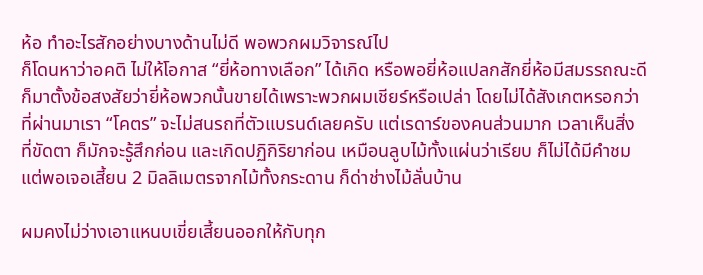ห้อ ทำอะไรสักอย่างบางด้านไม่ดี พอพวกผมวิจารณ์ไป
ก็โดนหาว่าอคติ ไม่ให้โอกาส “ยี่ห้อทางเลือก” ได้เกิด หรือพอยี่ห้อแปลกสักยี่ห้อมีสมรรถณะดี
ก็มาตั้งข้อสงสัยว่ายี่ห้อพวกนั้นขายได้เพราะพวกผมเชียร์หรือเปล่า โดยไม่ได้สังเกตหรอกว่า
ที่ผ่านมาเรา “โคตร” จะไม่สนรถที่ตัวแบรนด์เลยครับ แต่เรดาร์ของคนส่วนมาก เวลาเห็นสิ่ง
ที่ขัดตา ก็มักจะรู้สึกก่อน และเกิดปฏิกิริยาก่อน เหมือนลูบไม้ทั้งแผ่นว่าเรียบ ก็ไม่ได้มีคำชม
แต่พอเจอเสี้ยน 2 มิลลิเมตรจากไม้ทั้งกระดาน ก็ด่าช่างไม้ลั่นบ้าน

ผมคงไม่ว่างเอาแหนบเขี่ยเสี้ยนออกให้กับทุก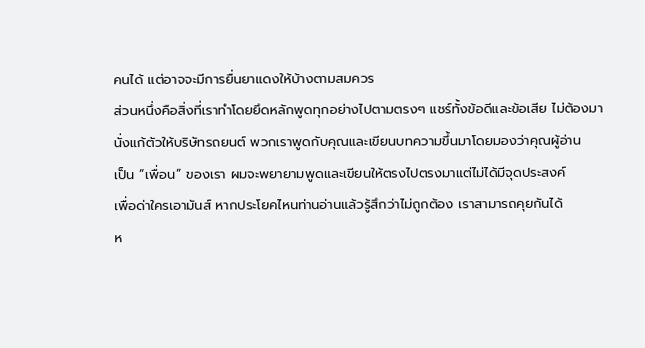คนได้ แต่อาจจะมีการยื่นยาแดงให้บ้างตามสมควร
ส่วนหนึ่งคือสิ่งที่เราทำโดยยึดหลักพูดทุกอย่างไปตามตรงๆ แชร์ทั้งข้อดีและข้อเสีย ไม่ต้องมา
นั่งแก้ตัวให้บริษัทรถยนต์ พวกเราพูดกับคุณและเขียนบทความขึ้นมาโดยมองว่าคุณผู้อ่าน
เป็น “เพื่อน” ของเรา ผมจะพยายามพูดและเขียนให้ตรงไปตรงมาแต่ไม่ได้มีจุดประสงค์
เพื่อด่าใครเอามันส์ หากประโยคไหนท่านอ่านแล้วรู้สึกว่าไม่ถูกต้อง เราสามารถคุยกันได้
ห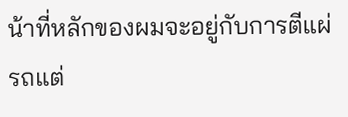น้าที่หลักของผมจะอยู่กับการตีแผ่รถแต่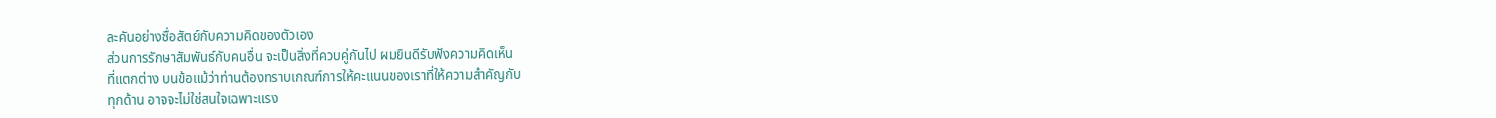ละคันอย่างซื่อสัตย์กับความคิดของตัวเอง
ส่วนการรักษาสัมพันธ์กับคนอื่น จะเป็นสิ่งที่ควบคู่กันไป ผมยินดีรับฟังความคิดเห็น
ที่แตกต่าง บนข้อแม้ว่าท่านต้องทราบเกณฑ์การให้คะแนนของเราที่ให้ความสำคัญกับ
ทุกด้าน อาจจะไม่ใช่สนใจเฉพาะแรง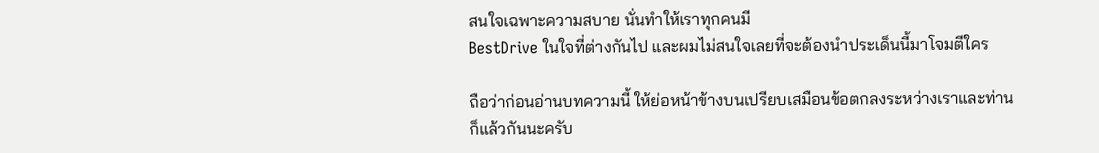สนใจเฉพาะความสบาย นั่นทำให้เราทุกคนมี
BestDrive ในใจที่ต่างกันไป และผมไม่สนใจเลยที่จะต้องนำประเด็นนี้มาโจมตีใคร

ถือว่าก่อนอ่านบทความนี้ ให้ย่อหน้าข้างบนเปรียบเสมือนข้อตกลงระหว่างเราและท่าน
ก็แล้วกันนะครับ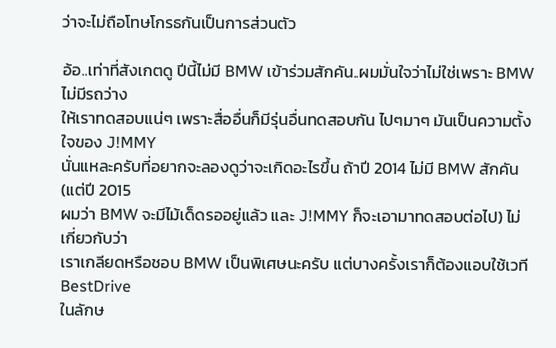ว่าจะไม่ถือโทษโกรธกันเป็นการส่วนตัว

อ้อ..เท่าที่สังเกตดู ปีนี้ไม่มี BMW เข้าร่วมสักคัน..ผมมั่นใจว่าไม่ใช่เพราะ BMW ไม่มีรถว่าง
ให้เราทดสอบแน่ๆ เพราะสื่ออื่นก็มีรุ่นอื่นทดสอบกัน ไปๆมาๆ มันเป็นความตั้งใจของ J!MMY
นั่นแหละครับที่อยากจะลองดูว่าจะเกิดอะไรขึ้น ถ้าปี 2014 ไม่มี BMW สักคัน (แต่ปี 2015
ผมว่า BMW จะมีไม้เด็ดรออยู่แล้ว และ J!MMY ก็จะเอามาทดสอบต่อไป) ไม่เกี่ยวกับว่า
เราเกลียดหรือชอบ BMW เป็นพิเศษนะครับ แต่บางครั้งเราก็ต้องแอบใช้เวที BestDrive
ในลักษ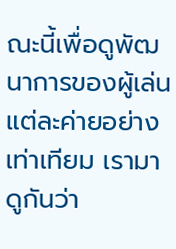ณะนี้เพื่อดูพัฒนาการของผู้เล่นแต่ละค่ายอย่างเท่าเทียม เรามาดูกันว่า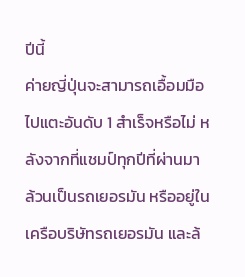ปีนี้
ค่ายญี่ปุ่นจะสามารถเอื้อมมือไปแตะอันดับ 1 สำเร็จหรือไม่ หลังจากที่แชมป์ทุกปีที่ผ่านมา
ล้วนเป็นรถเยอรมัน หรืออยู่ในเครือบริษัทรถเยอรมัน และล้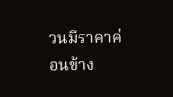วนมีราคาค่อนข้าง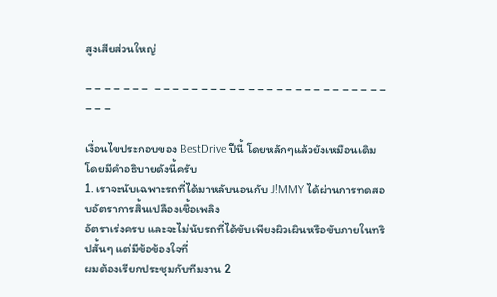สูงเสียส่วนใหญ่

– – – – – – –  – – – – – – – – – – – – – – – – – – – – – – – – – – – –

เงื่อนไขประกอบของ BestDrive ปีนี้ โดยหลักๆแล้วยังเหมือนเดิม โดยมีคำอธิบายดังนี้ครับ
1. เราจะนับเฉพาะรถที่ได้มาหลับนอนกับ J!MMY ได้ผ่านการทดสอบอัตราการสิ้นเปลืองเชื้อเพลิง
อัตราเร่งครบ และจะไม่นับรถที่ได้ขับเพียงผิวเผินหรือขับภายในทริปสั้นๆ แต่มีข้อข้องใจที่
ผมต้องเรียกประชุมกับทีมงาน 2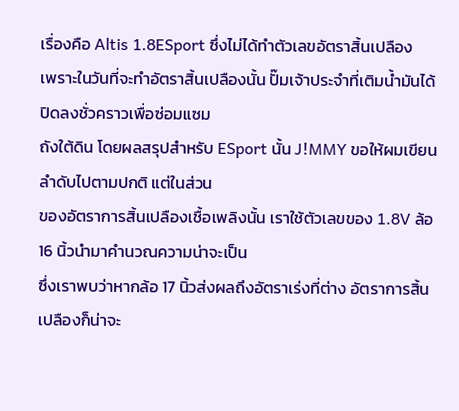เรื่องคือ Altis 1.8ESport ซึ่งไม่ได้ทำตัวเลขอัตราสิ้นเปลือง
เพราะในวันที่จะทำอัตราสิ้นเปลืองนั้น ปั๊มเจ้าประจำที่เติมน้ำมันได้ปิดลงชั่วคราวเพื่อซ่อมแซม
ถังใต้ดิน โดยผลสรุปสำหรับ ESport นั้น J!MMY ขอให้ผมเขียนลำดับไปตามปกติ แต่ในส่วน
ของอัตราการสิ้นเปลืองเชื้อเพลิงนั้น เราใช้ตัวเลขของ 1.8V ล้อ 16 นิ้วนำมาคำนวณความน่าจะเป็น
ซึ่งเราพบว่าหากล้อ 17 นิ้วส่งผลถึงอัตราเร่งที่ต่าง อัตราการสิ้นเปลืองก็น่าจะ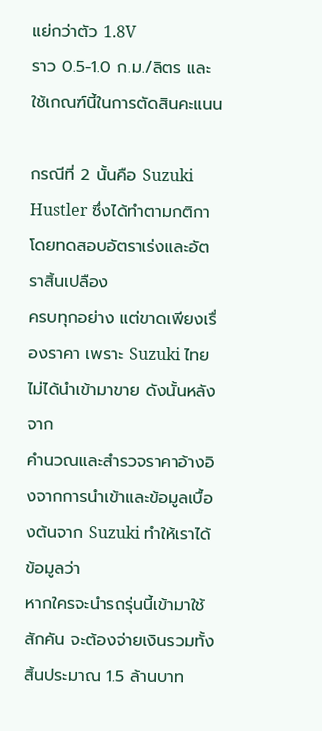แย่กว่าตัว 1.8V
ราว 0.5-1.0 ก.ม./ลิตร และใช้เกณฑ์นี้ในการตัดสินคะแนน

กรณีที่ 2 นั้นคือ Suzuki Hustler ซึ่งได้ทำตามกติกาโดยทดสอบอัตราเร่งและอัตราสิ้นเปลือง
ครบทุกอย่าง แต่ขาดเพียงเรื่องราคา เพราะ Suzuki ไทยไม่ได้นำเข้ามาขาย ดังนั้นหลังจาก
คำนวณและสำรวจราคาอ้างอิงจากการนำเข้าและข้อมูลเบื้องต้นจาก Suzuki ทำให้เราได้ข้อมูลว่า
หากใครจะนำรถรุ่นนี้เข้ามาใช้สักคัน จะต้องจ่ายเงินรวมทั้งสิ้นประมาณ 1.5 ล้านบาท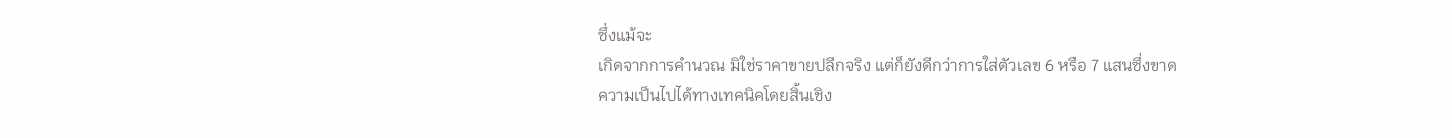ซึ่งแม้จะ
เกิดจากการคำนวณ มิใช่ราคาขายปลีกจริง แต่ก็ยังดีกว่าการใส่ตัวเลข 6 หรือ 7 แสนซึ่งขาด
ความเป็นไปได้ทางเทคนิคโดยสิ้นเชิง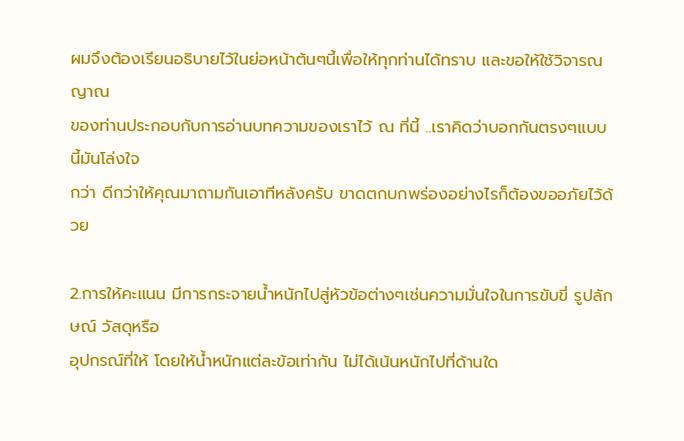ผมจึงต้องเรียนอธิบายไว้ในย่อหน้าต้นๆนี้เพื่อให้ทุกท่านได้ทราบ และขอให้ใช้วิจารณญาณ
ของท่านประกอบกับการอ่านบทความของเราไว้ ณ ที่นี้ ..เราคิดว่าบอกกันตรงๆแบบนี้มันโล่งใจ
กว่า ดีกว่าให้คุณมาถามกันเอาทีหลังครับ ขาดตกบกพร่องอย่างไรก็ต้องขออภัยไว้ด้วย

2.การให้คะแนน มีการกระจายน้ำหนักไปสู่หัวข้อต่างๆเช่นความมั่นใจในการขับขี่ รูปลักษณ์ วัสดุหรือ
อุปกรณ์ที่ให้ โดยให้น้ำหนักแต่ละข้อเท่ากัน ไม่ได้เน้นหนักไปที่ด้านใด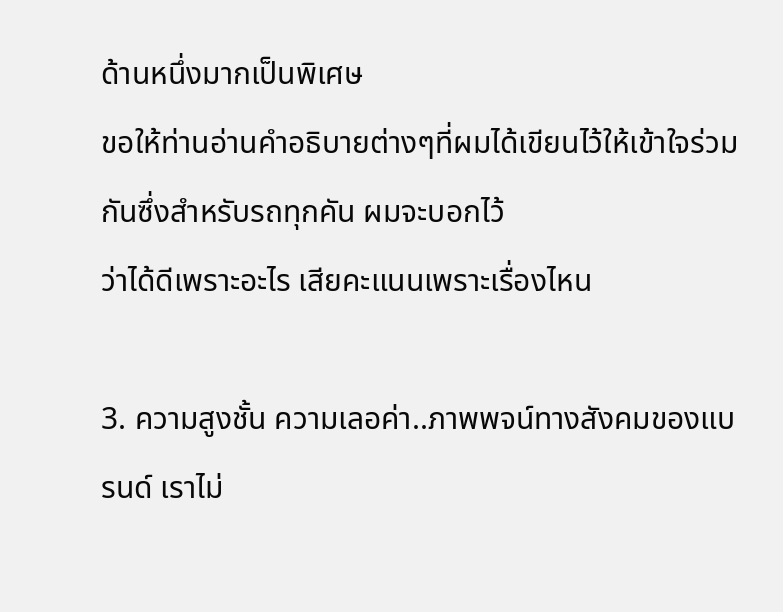ด้านหนึ่งมากเป็นพิเศษ
ขอให้ท่านอ่านคำอธิบายต่างๆที่ผมได้เขียนไว้ให้เข้าใจร่วมกันซึ่งสำหรับรถทุกคัน ผมจะบอกไว้
ว่าได้ดีเพราะอะไร เสียคะแนนเพราะเรื่องไหน

3. ความสูงชั้น ความเลอค่า..ภาพพจน์ทางสังคมของแบรนด์ เราไม่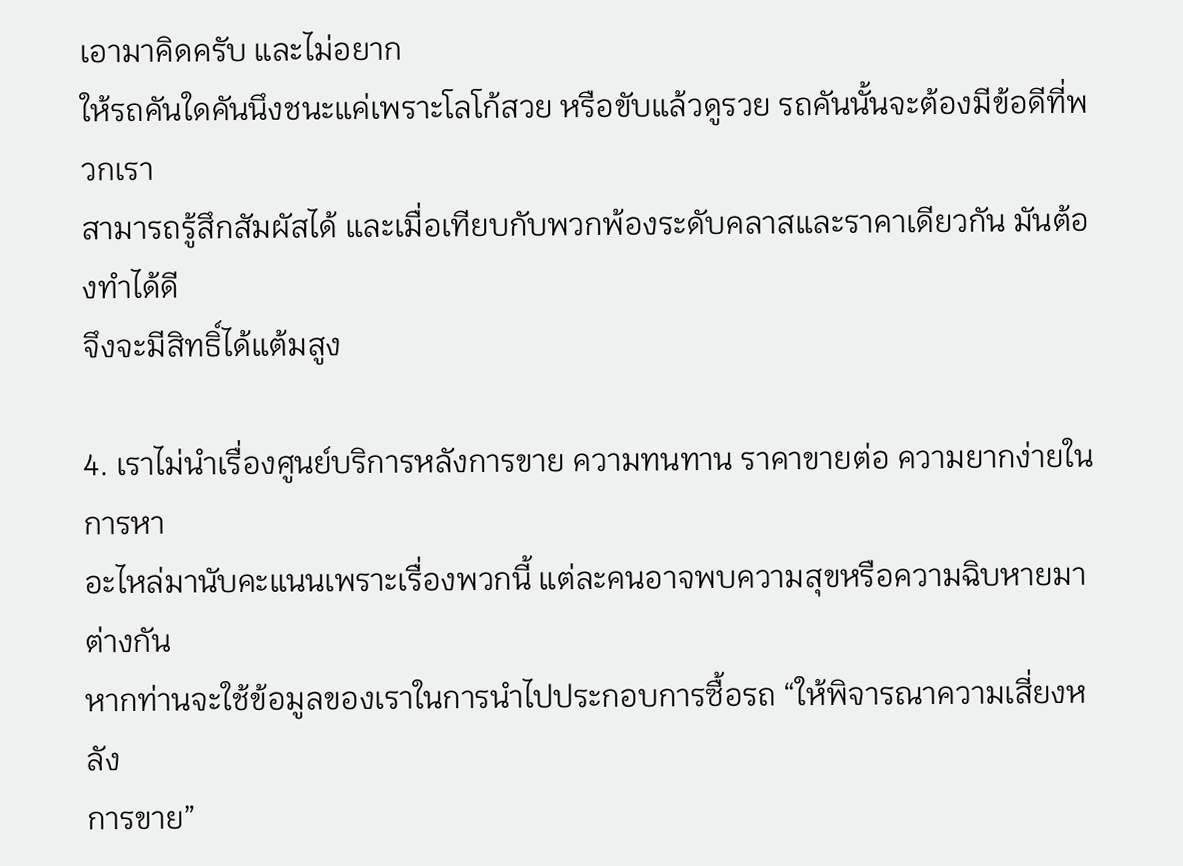เอามาคิดครับ และไม่อยาก
ให้รถคันใดคันนึงชนะแค่เพราะโลโก้สวย หรือขับแล้วดูรวย รถคันนั้นจะต้องมีข้อดีที่พวกเรา
สามารถรู้สึกสัมผัสได้ และเมื่อเทียบกับพวกพ้องระดับคลาสและราคาเดียวกัน มันต้องทำได้ดี
จึงจะมีสิทธิ์ได้แต้มสูง

4. เราไม่นำเรื่องศูนย์บริการหลังการขาย ความทนทาน ราคาขายต่อ ความยากง่ายในการหา
อะไหล่มานับคะแนนเพราะเรื่องพวกนี้ แต่ละคนอาจพบความสุขหรือความฉิบหายมาต่างกัน
หากท่านจะใช้ข้อมูลของเราในการนำไปประกอบการซื้อรถ “ให้พิจารณาความเสี่ยงหลัง
การขาย”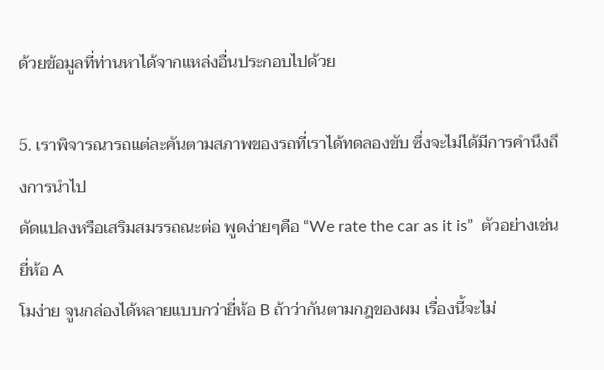ด้วยข้อมูลที่ท่านหาได้จากแหล่งอื่นประกอบไปด้วย

5. เราพิจารณารถแต่ละคันตามสภาพของรถที่เราได้ทดลองขับ ซึ่งจะไม่ได้มีการคำนึงถึงการนำไป
ดัดแปลงหรือเสริมสมรรถณะต่อ พูดง่ายๆคือ “We rate the car as it is”  ตัวอย่างเช่น ยี่ห้อ A
โมง่าย จูนกล่องได้หลายแบบกว่ายี่ห้อ B ถ้าว่ากันตามกฎของผม เรื่องนี้จะไม่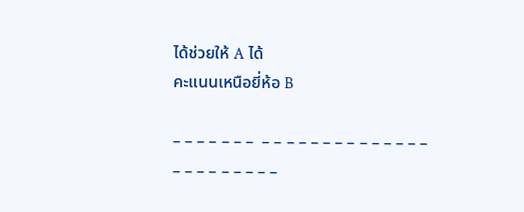ได้ช่วยให้ A ได้
คะแนนเหนือยี่ห้อ B

– – – – – – –  – – – – – – – – – – – – – – – – – – – – – – –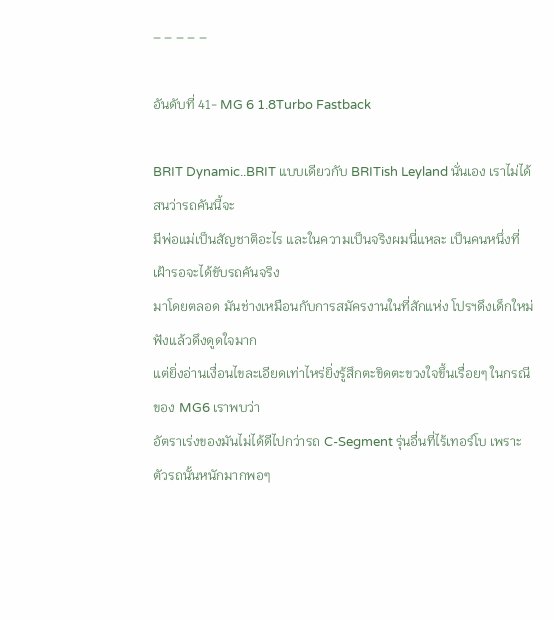– – – – –

อันดับที่ 41- MG 6 1.8Turbo Fastback

BRIT Dynamic..BRIT แบบเดียวกับ BRITish Leyland นั่นเอง เราไม่ได้สนว่ารถคันนี้จะ
มีพ่อแม่เป็นสัญชาติอะไร และในความเป็นจริงผมนี่แหละ เป็นคนหนึ่งที่เฝ้ารอจะได้ขับรถคันจริง
มาโดยตลอด มันช่างเหมือนกับการสมัครงานในที่สักแห่ง โปรฯดึงเด็กใหม่ฟังแล้วดึงดูดใจมาก
แต่ยิ่งอ่านเงื่อนไขละเอียดเท่าไหร่ยิ่งรู้สึกตะขิดตะขวงใจขึ้นเรื่อยๆ ในกรณีของ MG6 เราพบว่า
อัตราเร่งของมันไม่ได้ดีไปกว่ารถ C-Segment รุ่นอื่นที่ไร้เทอร์โบ เพราะตัวรถนั้นหนักมากพอๆ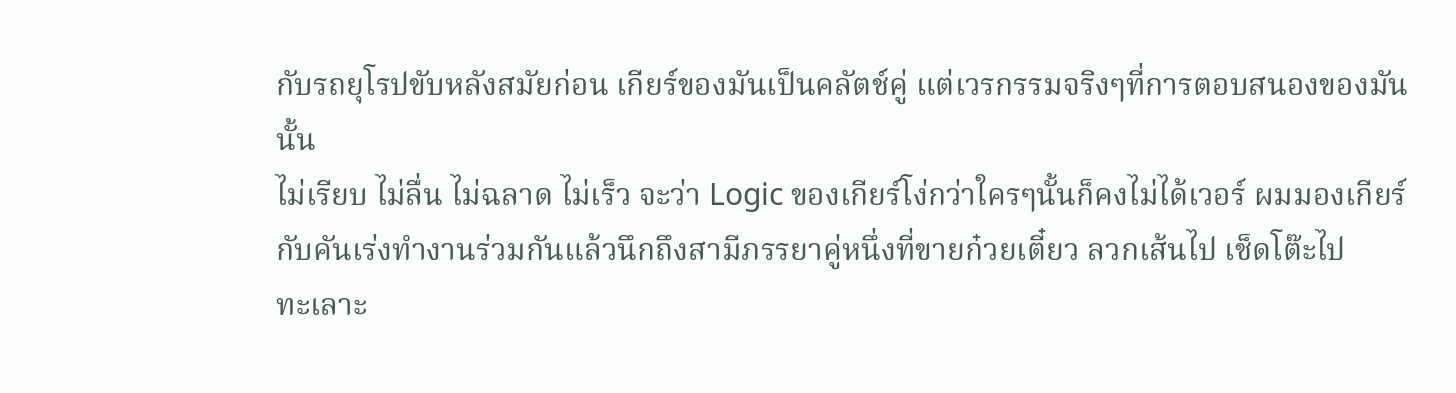กับรถยุโรปขับหลังสมัยก่อน เกียร์ของมันเป็นคลัตช์คู่ แต่เวรกรรมจริงๆที่การตอบสนองของมันนั้น
ไม่เรียบ ไม่ลื่น ไม่ฉลาด ไม่เร็ว จะว่า Logic ของเกียร์โง่กว่าใครๆนั้นก็คงไม่ได้เวอร์ ผมมองเกียร์
กับคันเร่งทำงานร่วมกันแล้วนึกถึงสามีภรรยาคู่หนึ่งที่ขายก๋วยเตี๋ยว ลวกเส้นไป เช็ดโต๊ะไป
ทะเลาะ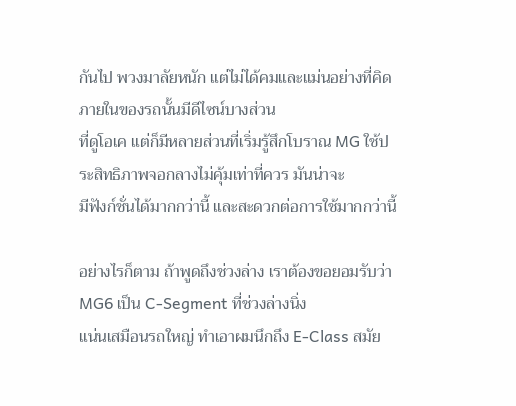กันไป พวงมาลัยหนัก แต่ไม่ได้คมและแม่นอย่างที่คิด ภายในของรถนั้นมีดีไซน์บางส่วน
ที่ดูโอเค แต่ก็มีหลายส่วนที่เริ่มรู้สึกโบราณ MG ใช้ประสิทธิภาพจอกลางไม่คุ้มเท่าที่ควร มันน่าจะ
มีฟังก์ชั่นได้มากกว่านี้ และสะดวกต่อการใช้มากกว่านี้

อย่างไรก็ตาม ถ้าพูดถึงช่วงล่าง เราต้องขอยอมรับว่า MG6 เป็น C-Segment ที่ช่วงล่างนิ่ง
แน่นเสมือนรถใหญ่ ทำเอาผมนึกถึง E-Class สมัย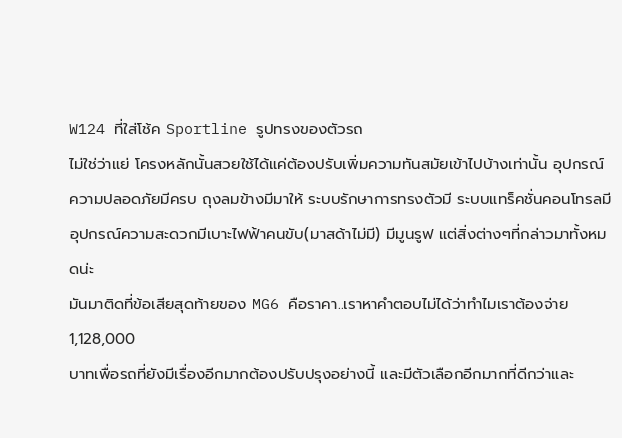W124 ที่ใส่โช้ค Sportline รูปทรงของตัวรถ
ไม่ใช่ว่าแย่ โครงหลักนั้นสวยใช้ได้แค่ต้องปรับเพิ่มความทันสมัยเข้าไปบ้างเท่านั้น อุปกรณ์
ความปลอดภัยมีครบ ถุงลมข้างมีมาให้ ระบบรักษาการทรงตัวมี ระบบแทร็คชั่นคอนโทรลมี
อุปกรณ์ความสะดวกมีเบาะไฟฟ้าคนขับ(มาสด้าไม่มี) มีมูนรูฟ แต่สิ่งต่างๆที่กล่าวมาทั้งหมดน่ะ
มันมาติดที่ข้อเสียสุดท้ายของ MG6 คือราคา..เราหาคำตอบไม่ได้ว่าทำไมเราต้องจ่าย 1,128,000
บาทเพื่อรถที่ยังมีเรื่องอีกมากต้องปรับปรุงอย่างนี้ และมีตัวเลือกอีกมากที่ดีกว่าและ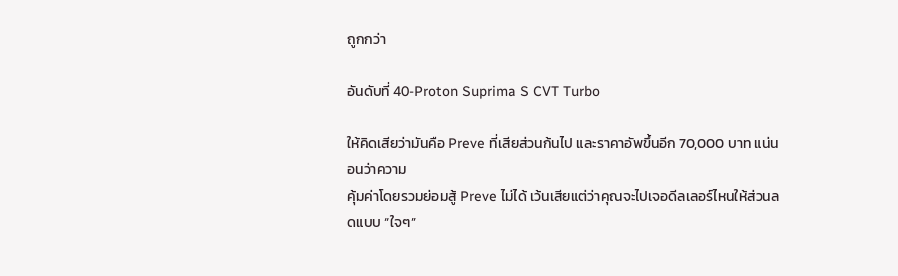ถูกกว่า

อันดับที่ 40-Proton Suprima S CVT Turbo

ให้คิดเสียว่ามันคือ Preve ที่เสียส่วนก้นไป และราคาอัพขึ้นอีก 70,000 บาท แน่นอนว่าความ
คุ้มค่าโดยรวมย่อมสู้ Preve ไม่ได้ เว้นเสียแต่ว่าคุณจะไปเจอดีลเลอร์ไหนให้ส่วนลดแบบ “ใจๆ”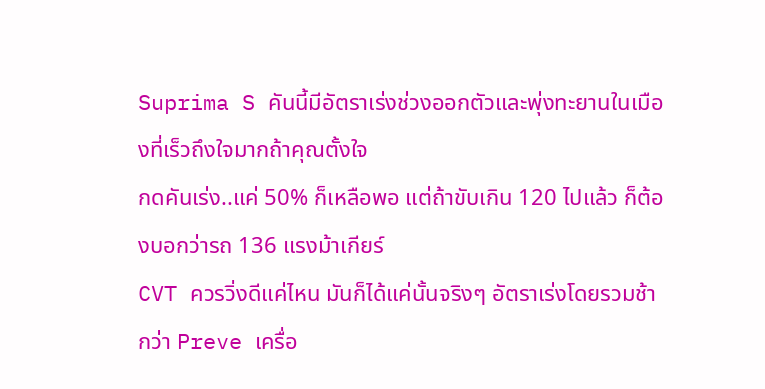Suprima S คันนี้มีอัตราเร่งช่วงออกตัวและพุ่งทะยานในเมืองที่เร็วถึงใจมากถ้าคุณตั้งใจ
กดคันเร่ง..แค่ 50% ก็เหลือพอ แต่ถ้าขับเกิน 120 ไปแล้ว ก็ต้องบอกว่ารถ 136 แรงม้าเกียร์
CVT ควรวิ่งดีแค่ไหน มันก็ได้แค่นั้นจริงๆ อัตราเร่งโดยรวมช้ากว่า Preve เครื่อ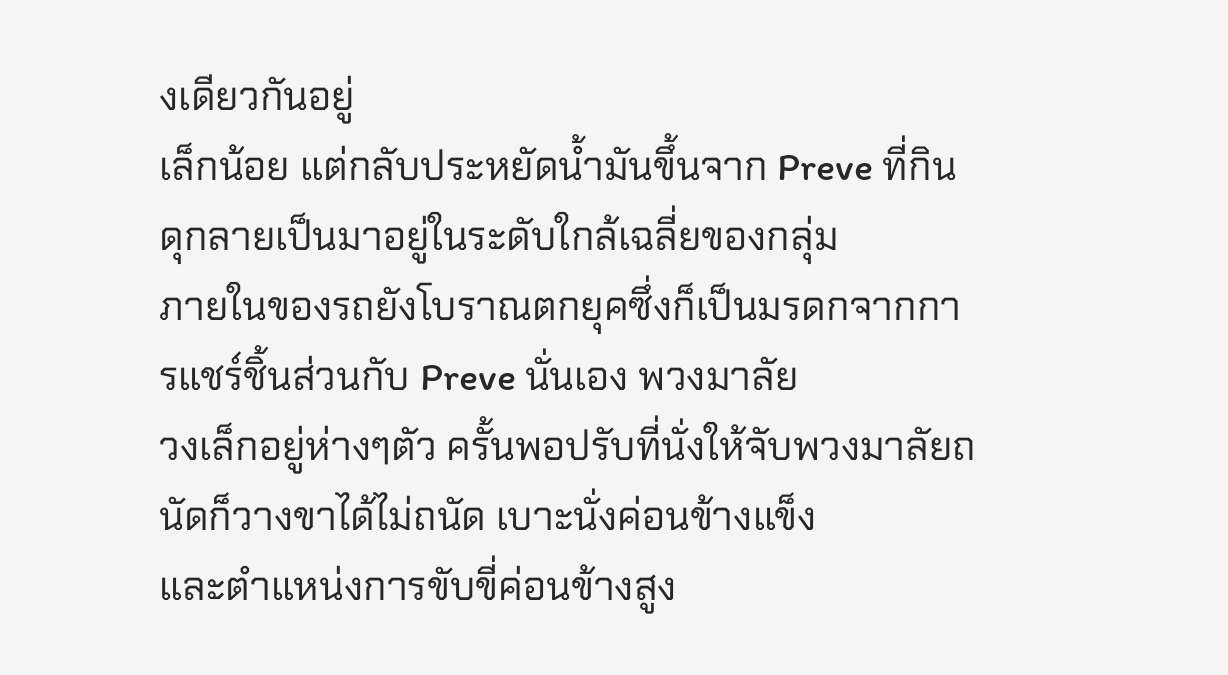งเดียวกันอยู่
เล็กน้อย แต่กลับประหยัดน้ำมันขึ้นจาก Preve ที่กินดุกลายเป็นมาอยู่ในระดับใกล้เฉลี่ยของกลุ่ม
ภายในของรถยังโบราณตกยุคซึ่งก็เป็นมรดกจากการแชร์ชิ้นส่วนกับ Preve นั่นเอง พวงมาลัย
วงเล็กอยู่ห่างๆตัว ครั้นพอปรับที่นั่งให้จับพวงมาลัยถนัดก็วางขาได้ไม่ถนัด เบาะนั่งค่อนข้างแข็ง
และตำแหน่งการขับขี่ค่อนข้างสูง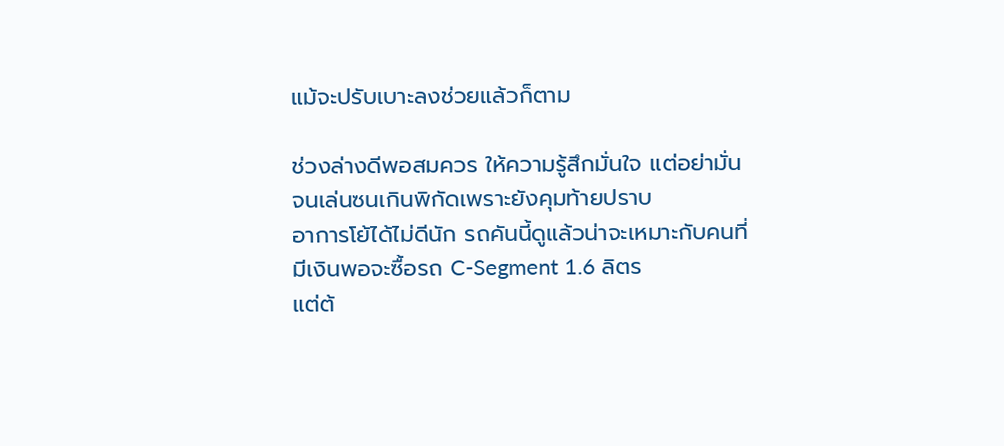แม้จะปรับเบาะลงช่วยแล้วก็ตาม

ช่วงล่างดีพอสมควร ให้ความรู้สึกมั่นใจ แต่อย่ามั่นจนเล่นซนเกินพิกัดเพราะยังคุมท้ายปราบ
อาการโย้ได้ไม่ดีนัก รถคันนี้ดูแล้วน่าจะเหมาะกับคนที่มีเงินพอจะซื้อรถ C-Segment 1.6 ลิตร
แต่ต้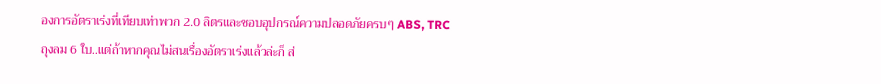องการอัตราเร่งที่เทียบเท่าพวก 2.0 ลิตรและชอบอุปกรณ์ความปลอดภัยครบๆ ABS, TRC
ถุงลม 6 ใบ..แต่ถ้าหากคุณไม่สนเรื่องอัตราเร่งแล้วล่ะก็ ส่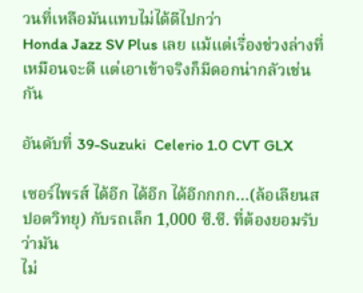วนที่เหลือมันแทบไม่ได้ดีไปกว่า
Honda Jazz SV Plus เลย แม้แต่เรื่องช่วงล่างที่เหมือนจะดี แต่เอาเข้าจริงก็มีดอกน่ากลัวเช่นกัน

อันดับที่ 39-Suzuki  Celerio 1.0 CVT GLX

เซอร์ไพรส์ ได้อีก ได้อีก ได้อีกกกก…(ล้อเลียนสปอตวิทยุ) กับรถเล็ก 1,000 ซี.ซี. ที่ต้องยอมรับว่ามัน
ไม่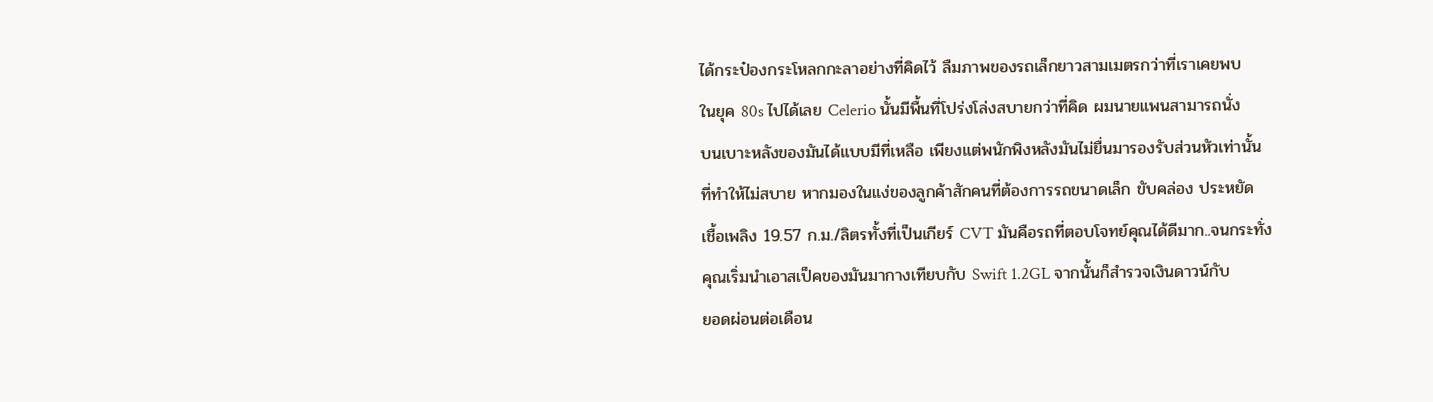ได้กระป๋องกระโหลกกะลาอย่างที่คิดไว้ ลืมภาพของรถเล็กยาวสามเมตรกว่าที่เราเคยพบ
ในยุค 80s ไปได้เลย Celerio นั้นมีพื้นที่โปร่งโล่งสบายกว่าที่คิด ผมนายแพนสามารถนั่ง
บนเบาะหลังของมันได้แบบมีที่เหลือ เพียงแต่พนักพิงหลังมันไม่ยื่นมารองรับส่วนหัวเท่านั้น
ที่ทำให้ไม่สบาย หากมองในแง่ของลูกค้าสักคนที่ต้องการรถขนาดเล็ก ขับคล่อง ประหยัด
เชื้อเพลิง 19.57 ก.ม./ลิตรทั้งที่เป็นเกียร์ CVT มันคือรถที่ตอบโจทย์คุณได้ดีมาก..จนกระทั่ง
คุณเริ่มนำเอาสเป็คของมันมากางเทียบกับ Swift 1.2GL จากนั้นก็สำรวจเงินดาวน์กับ
ยอดผ่อนต่อเดือน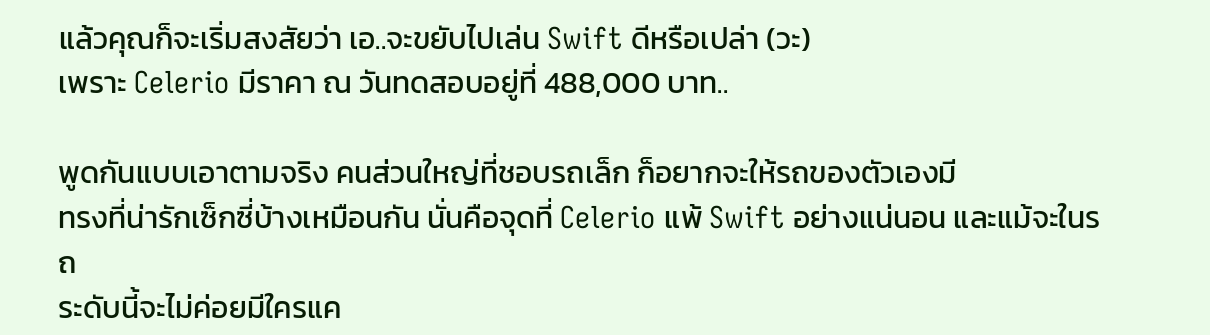แล้วคุณก็จะเริ่มสงสัยว่า เอ..จะขยับไปเล่น Swift ดีหรือเปล่า (วะ)
เพราะ Celerio มีราคา ณ วันทดสอบอยู่ที่ 488,000 บาท..

พูดกันแบบเอาตามจริง คนส่วนใหญ่ที่ชอบรถเล็ก ก็อยากจะให้รถของตัวเองมี
ทรงที่น่ารักเซ็กซี่บ้างเหมือนกัน นั่นคือจุดที่ Celerio แพ้ Swift อย่างแน่นอน และแม้จะในรถ
ระดับนี้จะไม่ค่อยมีใครแค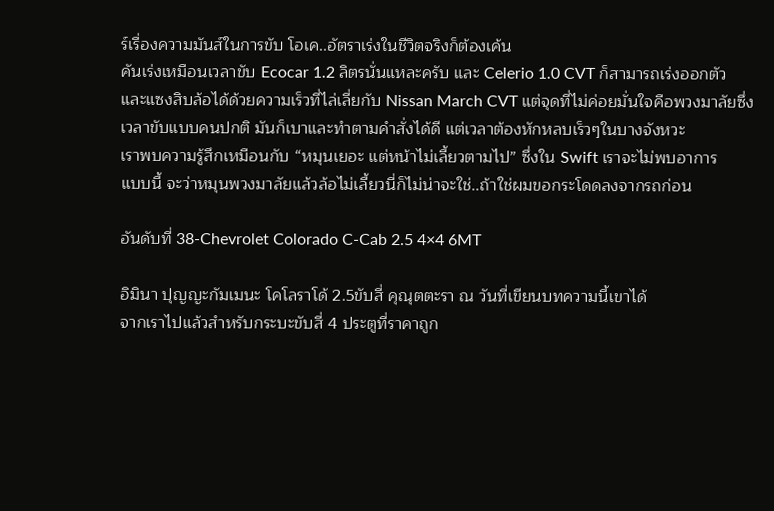ร์เรื่องความมันส์ในการขับ โอเค..อัตราเร่งในชีวิตจริงก็ต้องเค้น
คันเร่งเหมือนเวลาขับ Ecocar 1.2 ลิตรนั่นแหละครับ และ Celerio 1.0 CVT ก็สามารถเร่งออกตัว
และแซงสิบล้อได้ด้วยความเร็วที่ไล่เลี่ยกับ Nissan March CVT แต่จุดที่ไม่ค่อยมั่นใจคือพวงมาลัยซึ่ง
เวลาขับแบบคนปกติ มันก็เบาและทำตามคำสั่งได้ดี แต่เวลาต้องหักหลบเร็วๆในบางจังหวะ
เราพบความรู้สึกเหมือนกับ “หมุนเยอะ แต่หน้าไม่เลี้ยวตามไป” ซึ่งใน Swift เราจะไม่พบอาการ
แบบนี้ จะว่าหมุนพวงมาลัยแล้วล้อไม่เลี้ยวนี่ก็ไม่น่าจะใช่..ถ้าใช่ผมขอกระโดดลงจากรถก่อน

อันดับที่ 38-Chevrolet Colorado C-Cab 2.5 4×4 6MT

อิมินา ปุญญะกัมเมนะ โคโลราโด้ 2.5ขับสี่ คุณุตตะรา ณ วันที่เขียนบทความนี้เขาได้
จากเราไปแล้วสำหรับกระบะขับสี่ 4 ประตูที่ราคาถูก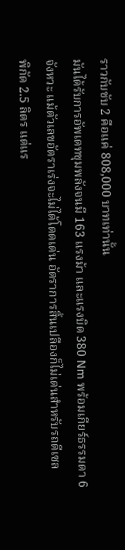ราวกับขับ 2 คือแค่ 808,000 บาทเท่านั้น
มันได้รับการอัพเดทขุมพลังจนมี 163 แรงม้า และแรงบิด 380 Nm พร้อมเกียร์ธรรมดา 6
จังหวะ แม้ตัวเลขอัตราเร่งจะไม่ได้โดดเด่น อัตราการสิ้นเปลืองก็ไม่เด่นสำหรับรถดีเซล
พิกัด 2.5 ลิตร แต่แร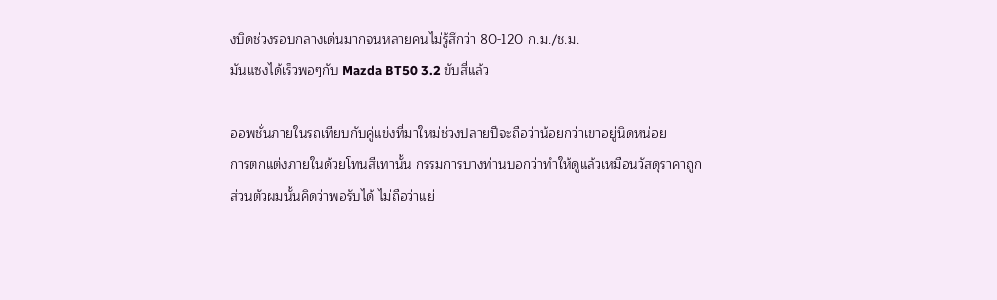งบิดช่วงรอบกลางเด่นมากจนหลายคนไม่รู้สึกว่า 80-120 ก.ม./ช.ม.
มันแซงได้เร็วพอๆกับ Mazda BT50 3.2 ขับสี่แล้ว

ออพชั่นภายในรถเทียบกับคู่แข่งที่มาใหม่ช่วงปลายปีจะถือว่าน้อยกว่าเขาอยู่นิดหน่อย
การตกแต่งภายในด้วยโทนสีเทานั้น กรรมการบางท่านบอกว่าทำให้ดูแล้วเหมือนวัสดุราคาถูก
ส่วนตัวผมนั้นคิดว่าพอรับได้ ไม่ถือว่าแย่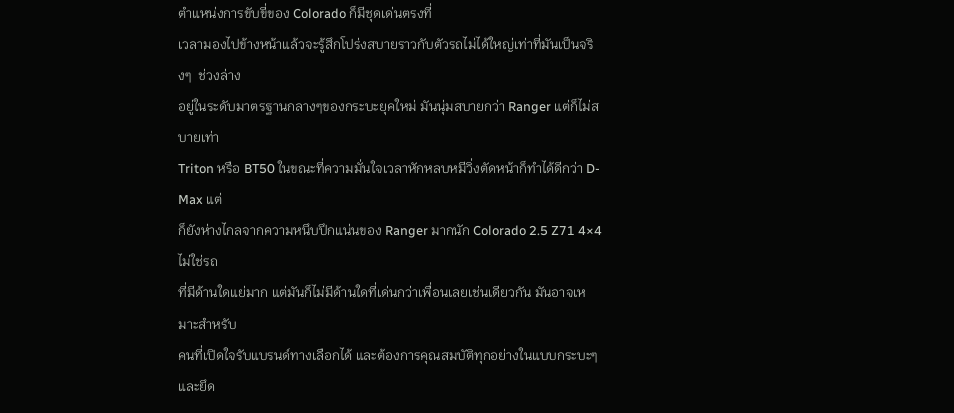ตำแหน่งการขับขี่ของ Colorado ก็มีชุดเด่นตรงที่
เวลามองไปข้างหน้าแล้วจะรู้สึกโปร่งสบายราวกับตัวรถไม่ได้ใหญ่เท่าที่มันเป็นจริงๆ  ช่วงล่าง
อยู่ในระดับมาตรฐานกลางๆของกระบะยุคใหม่ มันนุ่มสบายกว่า Ranger แต่ก็ไม่สบายเท่า
Triton หรือ BT50 ในขณะที่ความมั่นใจเวลาหักหลบหมีวิ่งตัดหน้าก็ทำได้ดีกว่า D-Max แต่
ก็ยังห่างไกลจากความหนึบปึกแน่นของ Ranger มากนัก Colorado 2.5 Z71 4×4 ไม่ใช่รถ
ที่มีด้านใดแย่มาก แต่มันก็ไม่มีด้านใดที่เด่นกว่าเพื่อนเลยเช่นเดียวกัน มันอาจเหมาะสำหรับ
คนที่เปิดใจรับแบรนด์ทางเลือกได้ และต้องการคุณสมบัติทุกอย่างในแบบกระบะๆและยึด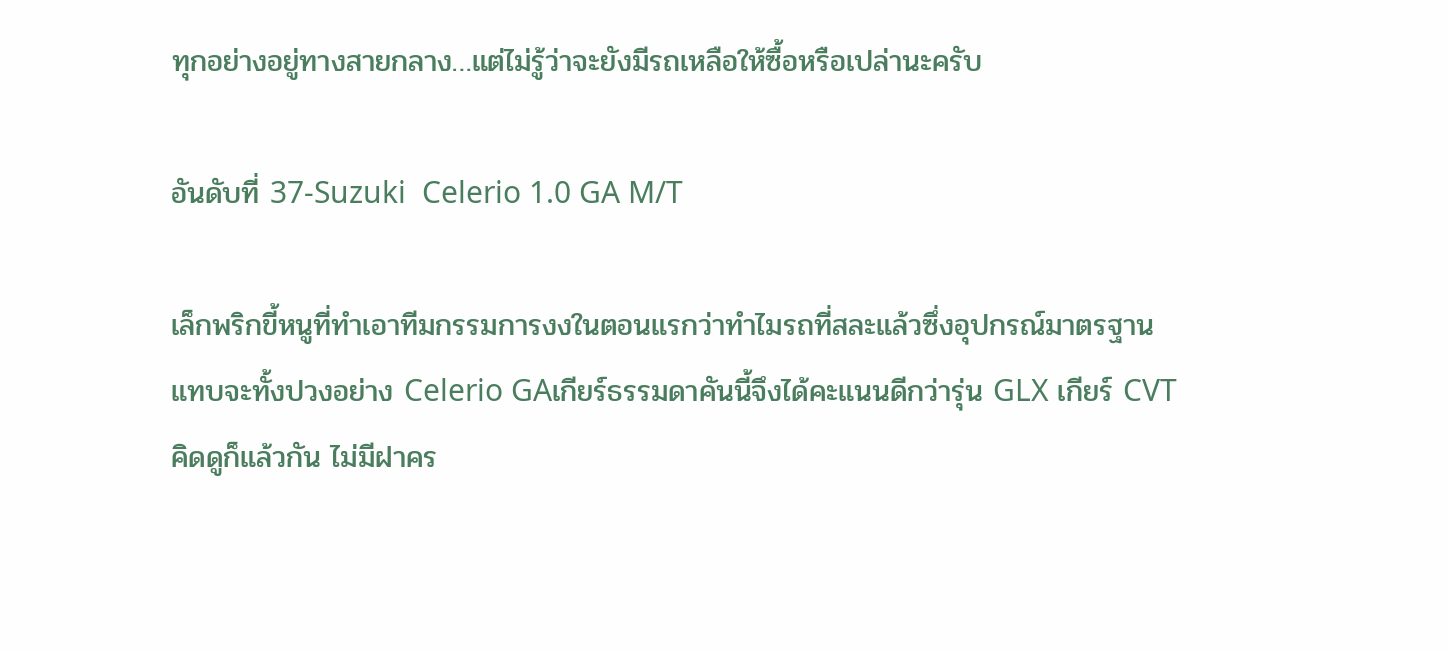ทุกอย่างอยู่ทางสายกลาง…แต่ไม่รู้ว่าจะยังมีรถเหลือให้ซื้อหรือเปล่านะครับ

อันดับที่ 37-Suzuki  Celerio 1.0 GA M/T

เล็กพริกขี้หนูที่ทำเอาทีมกรรมการงงในตอนแรกว่าทำไมรถที่สละแล้วซึ่งอุปกรณ์มาตรฐาน
แทบจะทั้งปวงอย่าง Celerio GAเกียร์ธรรมดาคันนี้จึงได้คะแนนดีกว่ารุ่น GLX เกียร์ CVT
คิดดูก็แล้วกัน ไม่มีฝาคร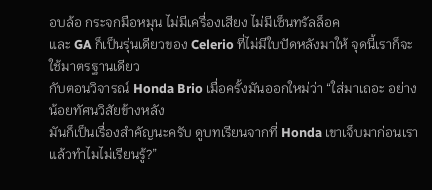อบล้อ กระจกมือหมุน ไม่มีเครื่องเสียง ไม่มีเซ็นทรัลล็อค
และ GA ก็เป็นรุ่นเดียวของ Celerio ที่ไม่มีใบปัดหลังมาให้ จุดนี้เราก็จะใช้มาตรฐานเดียว
กับตอนวิจารณ์ Honda Brio เมื่อครั้งมันออกใหม่ว่า “ใส่มาเถอะ อย่างน้อยทัศนวิสัยข้างหลัง
มันก็เป็นเรื่องสำคัญนะครับ ดูบทเรียนจากที่ Honda เขาเจ็บมาก่อนเราแล้วทำไมไม่เรียนรู้?”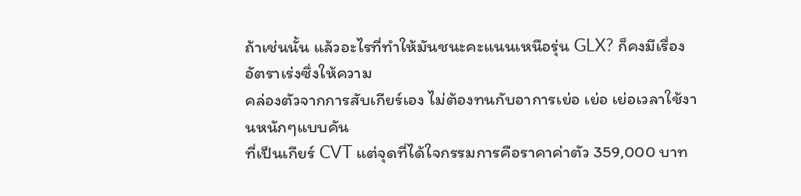ถ้าเช่นนั้น แล้วอะไรที่ทำให้มันชนะคะแนนเหนือรุ่น GLX? ก็คงมีเรื่องอัตราเร่งซึ่งให้ความ
คล่องตัวจากการสับเกียร์เอง ไม่ต้องทนกับอาการเย่อ เย่อ เย่อเวลาใช้งานหนักๆแบบคัน
ที่เป็นเกียร์ CVT แต่จุดที่ได้ใจกรรมการคือราคาค่าตัว 359,000 บาท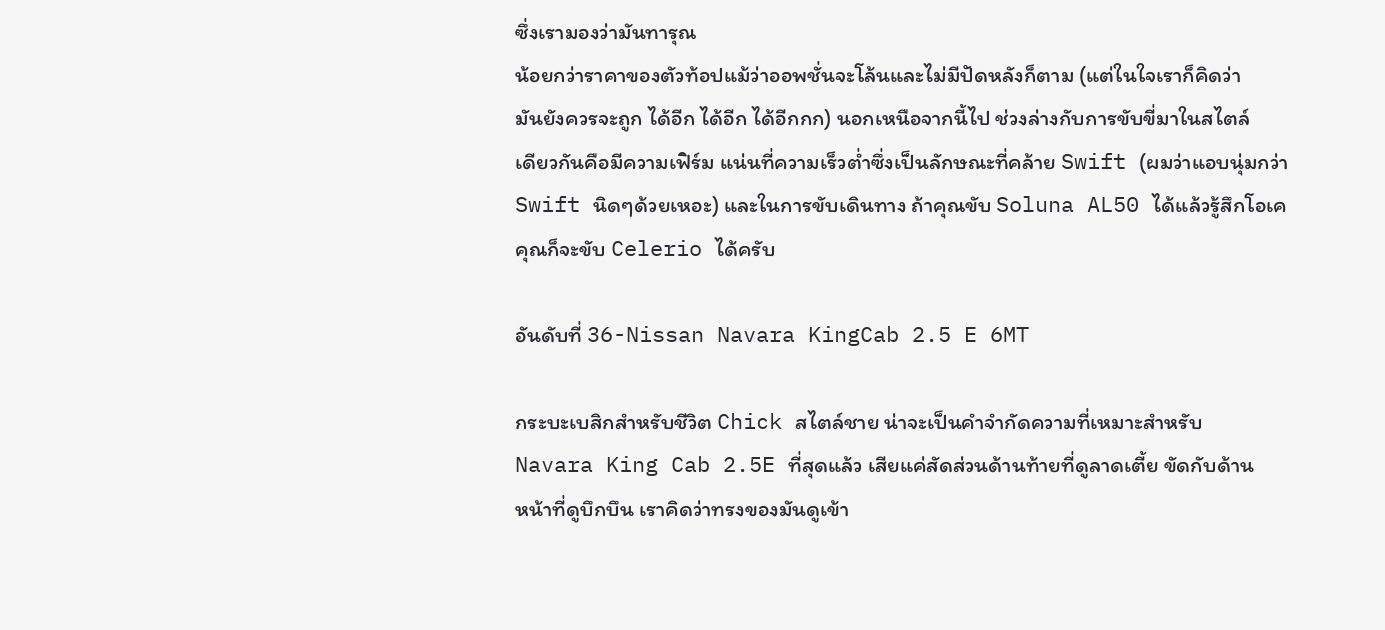ซึ่งเรามองว่ามันทารุณ
น้อยกว่าราคาของตัวท้อปแม้ว่าออพชั่นจะโล้นและไม่มีปัดหลังก็ตาม (แต่ในใจเราก็คิดว่า
มันยังควรจะถูก ได้อีก ได้อีก ได้อีกกก) นอกเหนือจากนี้ไป ช่วงล่างกับการขับขี่มาในสไตล์
เดียวกันคือมีความเฟิร์ม แน่นที่ความเร็วต่ำซึ่งเป็นลักษณะที่คล้าย Swift (ผมว่าแอบนุ่มกว่า
Swift นิดๆด้วยเหอะ) และในการขับเดินทาง ถ้าคุณขับ Soluna AL50 ได้แล้วรู้สึกโอเค
คุณก็จะขับ Celerio ได้ครับ

อันดับที่ 36-Nissan Navara KingCab 2.5 E 6MT

กระบะเบสิกสำหรับชีวิต Chick สไตล์ชาย น่าจะเป็นคำจำกัดความที่เหมาะสำหรับ
Navara King Cab 2.5E ที่สุดแล้ว เสียแค่สัดส่วนด้านท้ายที่ดูลาดเตี้ย ขัดกับด้าน
หน้าที่ดูบึกบึน เราคิดว่าทรงของมันดูเข้า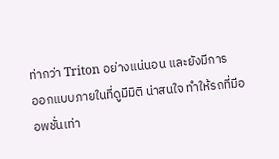ท่ากว่า Triton อย่างแน่นอน และยังมีการ
ออกแบบภายในที่ดูมีมิติ น่าสนใจ ทำให้รถที่มีออพชั่นเท่า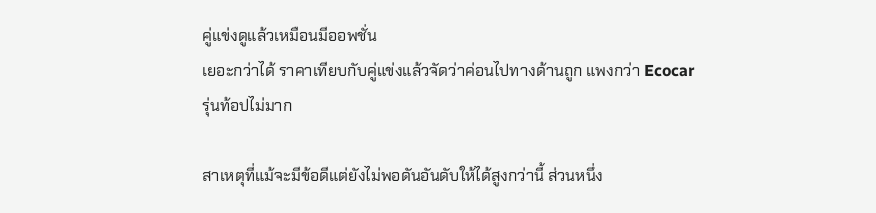คู่แข่งดูแล้วเหมือนมีออพชั่น
เยอะกว่าได้ ราคาเทียบกับคู่แข่งแล้วจัดว่าค่อนไปทางด้านถูก แพงกว่า Ecocar
รุ่นท้อปไม่มาก

สาเหตุที่แม้จะมีข้อดีแต่ยังไม่พอดันอันดับให้ได้สูงกว่านี้ ส่วนหนึ่ง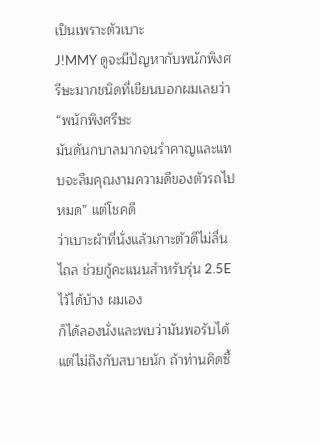เป็นเพราะตัวเบาะ
J!MMY ดูจะมีปัญหากับพนักพิงศรีษะมากชนิดที่เขียนบอกผมเลยว่า “พนักพิงศรีษะ
มันดันกบาลมากจนรำคาญและแทบจะลืมคุณงามความดีของตัวรถไปหมด” แต่โชคดี
ว่าเบาะผ้าที่นั่งแล้วเกาะตัวดีไม่ลื่นไถล ช่วยกู้คะแนนสำหรับรุ่น 2.5E ไว้ได้บ้าง ผมเอง
ก็ได้ลองนั่งและพบว่ามันพอรับได้ แต่ไม่ถึงกับสบายนัก ถ้าท่านคิดซื้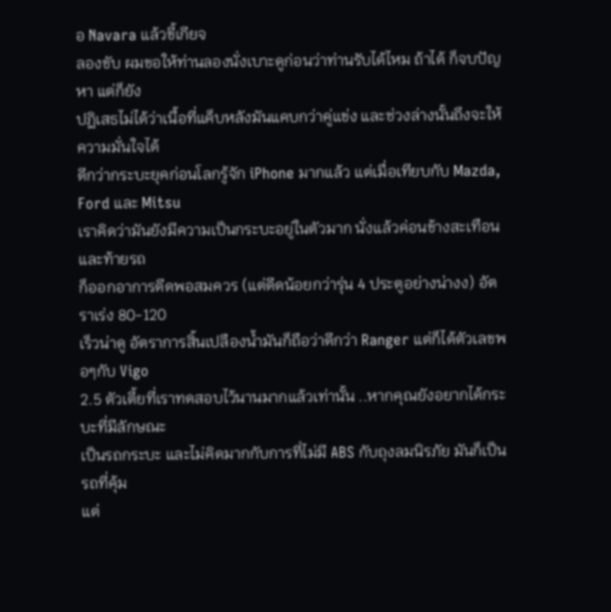อ Navara แล้วขี้เกียจ
ลองขับ ผมขอให้ท่านลองนั่งเบาะดูก่อนว่าท่านรับได้ไหม ถ้าได้ ก็จบปัญหา แต่ก็ยัง
ปฏิเสธไม่ได้ว่าเนื้อที่แค็บหลังมันแคบกว่าคู่แข่ง และช่วงล่างนั้นถึงจะให้ความมั่นใจได้
ดีกว่ากระบะยุคก่อนโลกรู้จัก iPhone มากแล้ว แต่เมื่อเทียบกับ Mazda, Ford และ Mitsu
เราคิดว่ามันยังมีความเป็นกระบะอยู่ในตัวมาก นั่งแล้วค่อนข้างสะเทือน และท้ายรถ
ก็ออกอาการดีดพอสมควร (แต่ดีดน้อยกว่ารุ่น 4 ประตูอย่างน่างง) อัตราเร่ง 80-120
เร็วน่าดู อัตราการสิ้นเปลืองน้ำมันก็ถือว่าดีกว่า Ranger แต่ก็ได้ตัวเลขพอๆกับ Vigo
2.5 ตัวเตี้ยที่เราทดสอบไว้นานมากแล้วเท่านั้น ..หากคุณยังอยากได้กระบะที่มีลักษณะ
เป็นรถกระบะ และไม่คิดมากกับการที่ไม่มี ABS กับถุงลมนิรภัย มันก็เป็นรถที่คุ้ม
แต่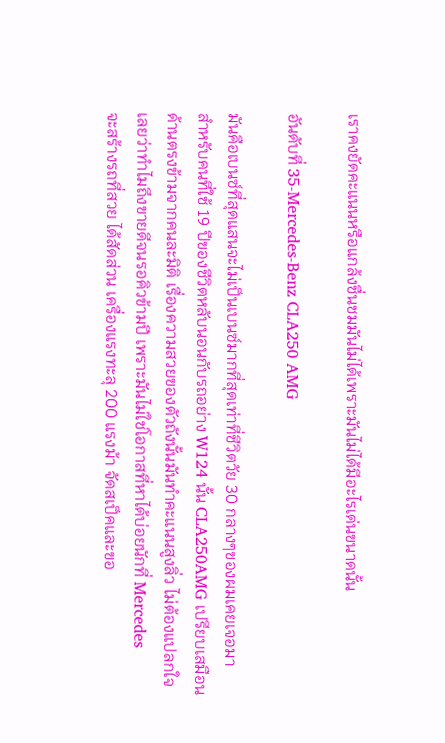เราคงยัดคะแนนหรือแกล้งชื่นชมมันไม่ได้เพราะมันไม่ได้มีอะไรเด่นขนาดนั้น

อันดับที่ 35-Mercedes-Benz CLA250 AMG

มันคือเบนซ์ที่สุดแสนจะไม่เป็นเบนซ์มากที่สุดเท่าที่ชีวิตวัย 30 กลางๆของผมเคยเจอมา
สำหรับคนที่ใช้ 19 ปีของชีวิตหลับนอนกับรถอย่าง W124 นั้น CLA250AMG เปรียบเสมือน
ด้านตรงข้ามจากคนละมิติ เรื่องความสวยของตัวถังนั้นมันทำคะแนนสูงลิ่ว ไม่ต้องแปลกใจ
เลยว่าทำไมถึงขายดีจนรอคิวข้ามปี เพราะมันไม่ใช่โอกาสที่หาได้บ่อยนักที่ Mercedes
จะสร้างรถที่สวย ได้สัดส่วน เครื่องแรงทะลุ 200 แรงม้า จัดสเป็คและขอ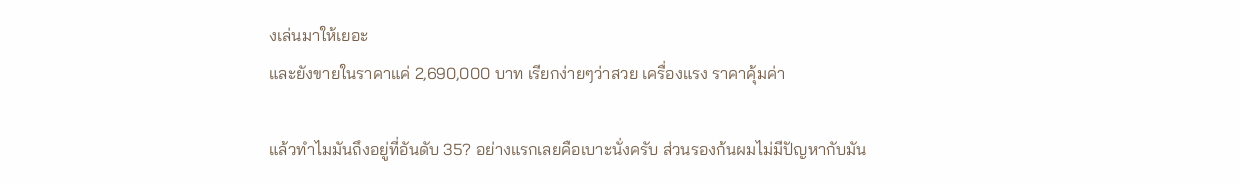งเล่นมาให้เยอะ
และยังขายในราคาแค่ 2,690,000 บาท เรียกง่ายๆว่าสวย เครื่องแรง ราคาคุ้มค่า

แล้วทำไมมันถึงอยู่ที่อันดับ 35? อย่างแรกเลยคือเบาะนั่งครับ ส่วนรองก้นผมไม่มีปัญหากับมัน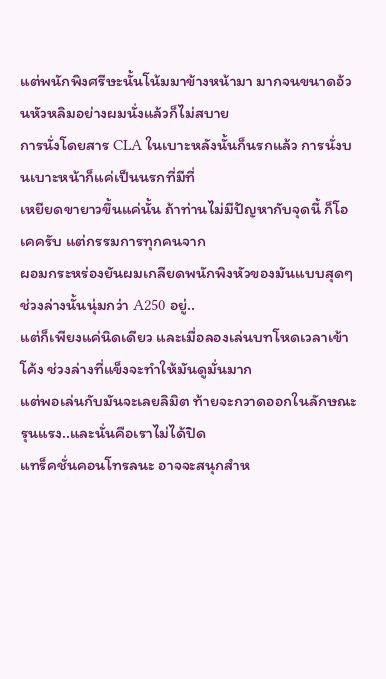แต่พนักพิงศรีษะนั้นโน้มมาข้างหน้ามา มากจนขนาดอ้วนหัวหลิมอย่างผมนั่งแล้วก็ไม่สบาย
การนั่งโดยสาร CLA ในเบาะหลังนั้นก็นรกแล้ว การนั่งบนเบาะหน้าก็แค่เป็นนรกที่มีที่
เหยียดขายาวขึ้นแค่นั้น ถ้าท่านไม่มีปัญหากับจุดนี้ ก็โอเคครับ แต่กรรมการทุกคนจาก
ผอมกระหร่องยันผมเกลียดพนักพิงหัวของมันแบบสุดๆ ช่วงล่างนั้นนุ่มกว่า A250 อยู่..
แต่ก็เพียงแค่นิดเดียว และเมื่อลองเล่นบทโหดเวลาเข้าโค้ง ช่วงล่างที่แข็งจะทำให้มันดูมั่นมาก
แต่พอเล่นกับมันจะเลยลิมิต ท้ายจะกวาดออกในลักษณะรุนแรง..และนั่นคือเราไม่ได้ปิด
แทร็คชั่นคอนโทรลนะ อาจจะสนุกสำห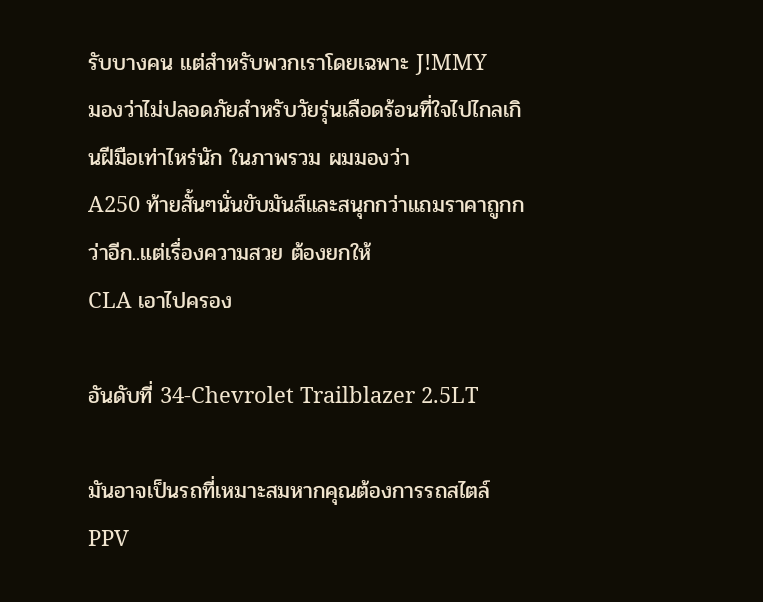รับบางคน แต่สำหรับพวกเราโดยเฉพาะ J!MMY
มองว่าไม่ปลอดภัยสำหรับวัยรุ่นเลือดร้อนที่ใจไปไกลเกินฝีมือเท่าไหร่นัก ในภาพรวม ผมมองว่า
A250 ท้ายสั้นๆนั่นขับมันส์และสนุกกว่าแถมราคาถูกกว่าอีก..แต่เรื่องความสวย ต้องยกให้
CLA เอาไปครอง

อันดับที่ 34-Chevrolet Trailblazer 2.5LT

มันอาจเป็นรถที่เหมาะสมหากคุณต้องการรถสไตล์ PPV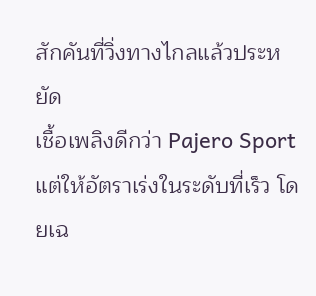สักคันที่วิ่งทางไกลแล้วประหยัด
เชื้อเพลิงดีกว่า Pajero Sport แต่ให้อัตราเร่งในระดับที่เร็ว โดยเฉ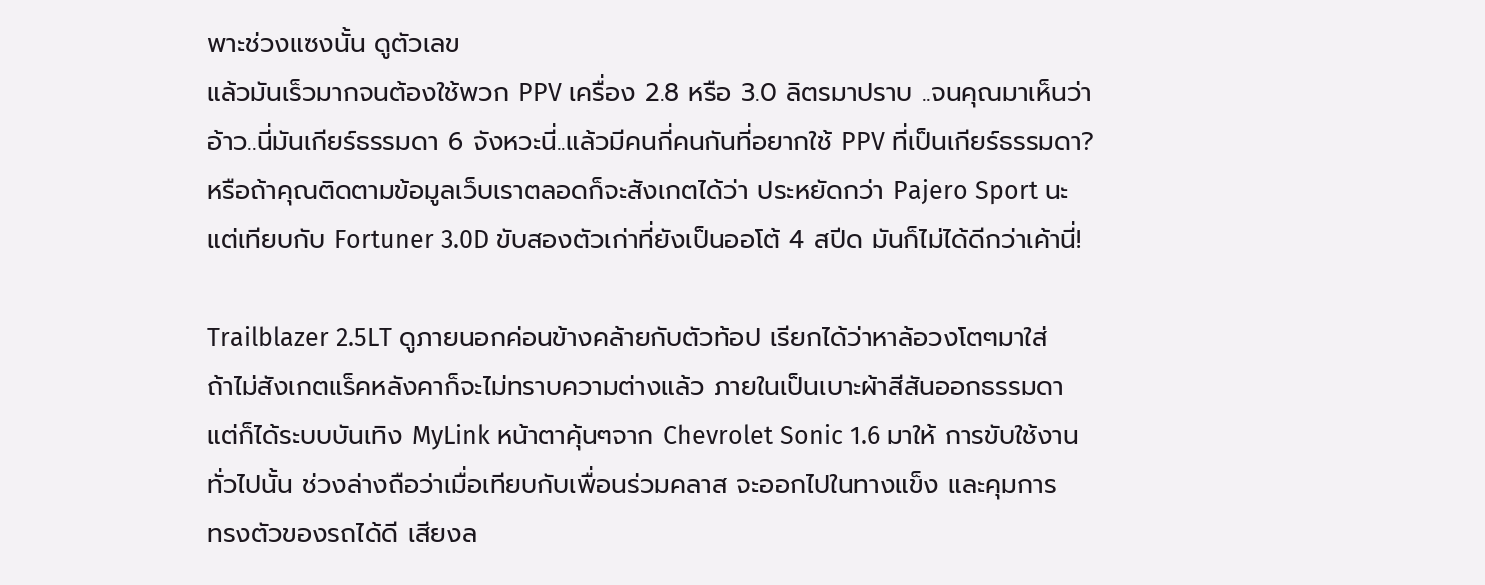พาะช่วงแซงนั้น ดูตัวเลข
แล้วมันเร็วมากจนต้องใช้พวก PPV เครื่อง 2.8 หรือ 3.0 ลิตรมาปราบ ..จนคุณมาเห็นว่า
อ้าว..นี่มันเกียร์ธรรมดา 6 จังหวะนี่..แล้วมีคนกี่คนกันที่อยากใช้ PPV ที่เป็นเกียร์ธรรมดา?
หรือถ้าคุณติดตามข้อมูลเว็บเราตลอดก็จะสังเกตได้ว่า ประหยัดกว่า Pajero Sport นะ
แต่เทียบกับ Fortuner 3.0D ขับสองตัวเก่าที่ยังเป็นออโต้ 4 สปีด มันก็ไม่ได้ดีกว่าเค้านี่!

Trailblazer 2.5LT ดูภายนอกค่อนข้างคล้ายกับตัวท้อป เรียกได้ว่าหาล้อวงโตๆมาใส่
ถ้าไม่สังเกตแร็คหลังคาก็จะไม่ทราบความต่างแล้ว ภายในเป็นเบาะผ้าสีสันออกธรรมดา
แต่ก็ได้ระบบบันเทิง MyLink หน้าตาคุ้นๆจาก Chevrolet Sonic 1.6 มาให้ การขับใช้งาน
ทั่วไปนั้น ช่วงล่างถือว่าเมื่อเทียบกับเพื่อนร่วมคลาส จะออกไปในทางแข็ง และคุมการ
ทรงตัวของรถได้ดี เสียงล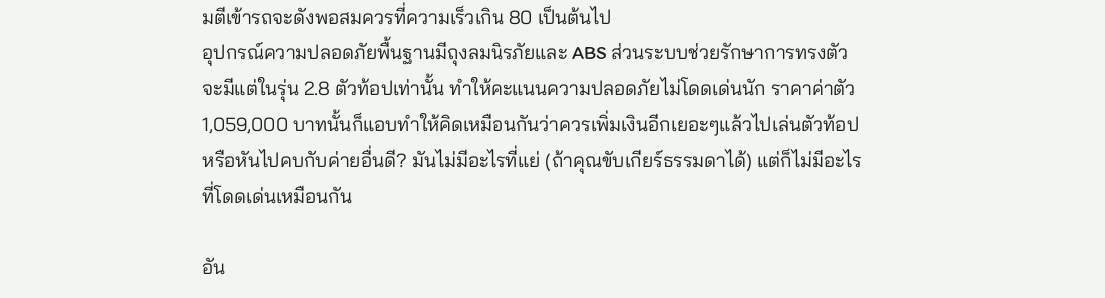มตีเข้ารถจะดังพอสมควรที่ความเร็วเกิน 80 เป็นต้นไป
อุปกรณ์ความปลอดภัยพื้นฐานมีถุงลมนิรภัยและ ABS ส่วนระบบช่วยรักษาการทรงตัว
จะมีแต่ในรุ่น 2.8 ตัวท้อปเท่านั้น ทำให้คะแนนความปลอดภัยไม่โดดเด่นนัก ราคาค่าตัว
1,059,000 บาทนั้นก็แอบทำให้คิดเหมือนกันว่าควรเพิ่มเงินอีกเยอะๆแล้วไปเล่นตัวท้อป
หรือหันไปคบกับค่ายอื่นดี? มันไม่มีอะไรที่แย่ (ถ้าคุณขับเกียร์ธรรมดาได้) แต่ก็ไม่มีอะไร
ที่โดดเด่นเหมือนกัน

อัน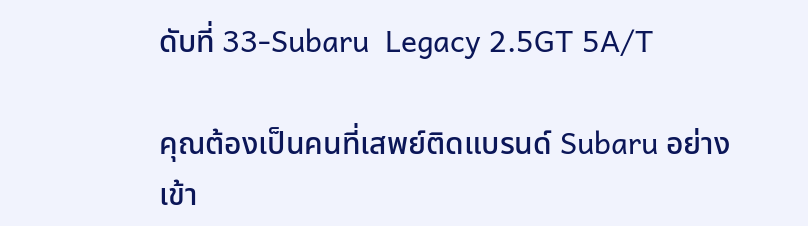ดับที่ 33-Subaru  Legacy 2.5GT 5A/T

คุณต้องเป็นคนที่เสพย์ติดแบรนด์ Subaru อย่างเข้า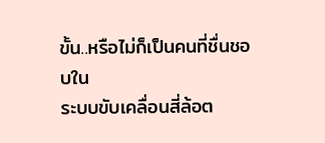ขั้น..หรือไม่ก็เป็นคนที่ชื่นชอบใน
ระบบขับเคลื่อนสี่ล้อต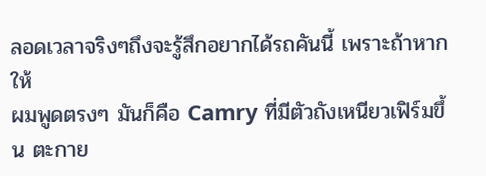ลอดเวลาจริงๆถึงจะรู้สึกอยากได้รถคันนี้ เพราะถ้าหากให้
ผมพูดตรงๆ มันก็คือ Camry ที่มีตัวถังเหนียวเฟิร์มขึ้น ตะกาย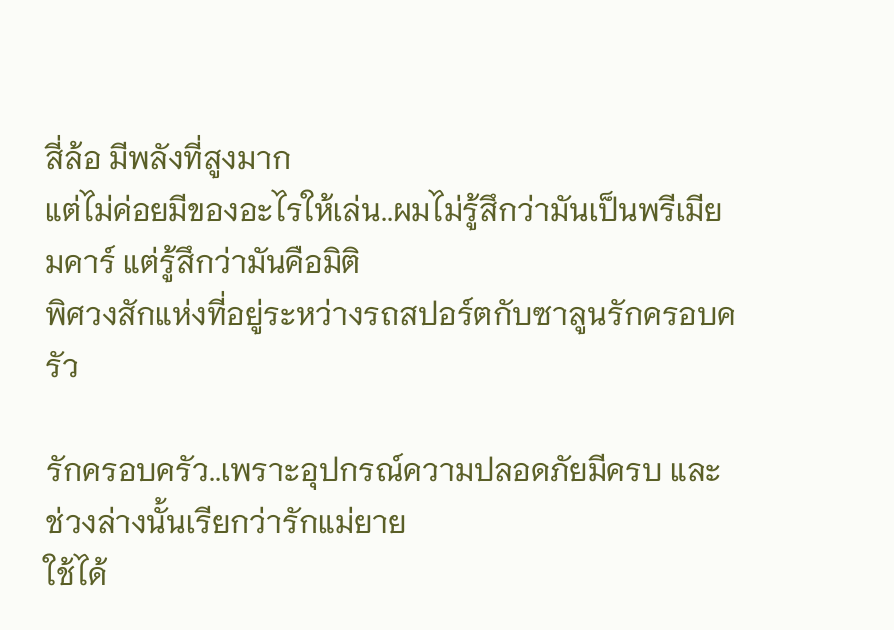สี่ล้อ มีพลังที่สูงมาก
แต่ไม่ค่อยมีของอะไรให้เล่น..ผมไม่รู้สึกว่ามันเป็นพรีเมียมคาร์ แต่รู้สึกว่ามันคือมิติ
พิศวงสักแห่งที่อยู่ระหว่างรถสปอร์ตกับซาลูนรักครอบครัว

รักครอบครัว..เพราะอุปกรณ์ความปลอดภัยมีครบ และช่วงล่างนั้นเรียกว่ารักแม่ยาย
ใช้ได้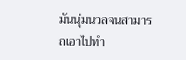มันนุ่มนวลจนสามารถเอาไปทำ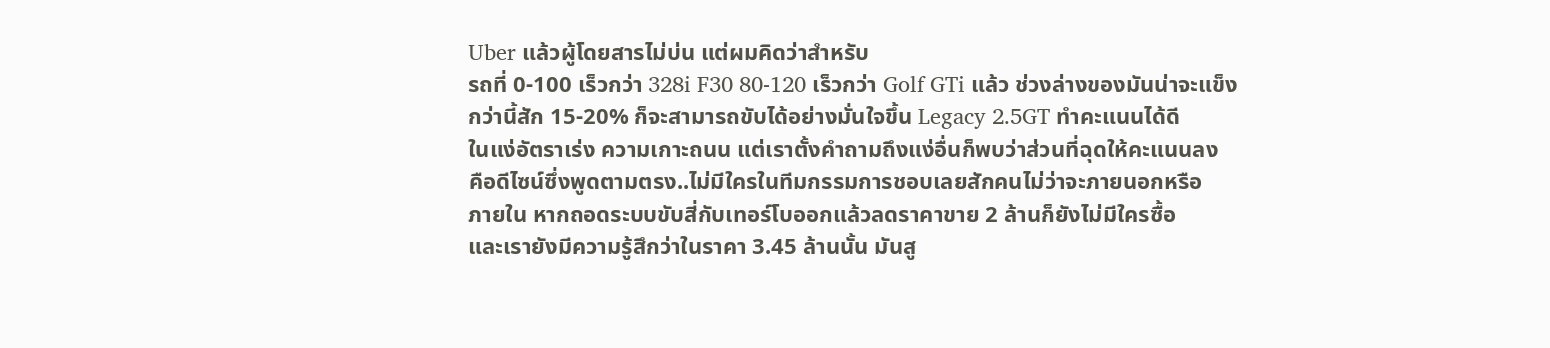Uber แล้วผู้โดยสารไม่บ่น แต่ผมคิดว่าสำหรับ
รถที่ 0-100 เร็วกว่า 328i F30 80-120 เร็วกว่า Golf GTi แล้ว ช่วงล่างของมันน่าจะแข็ง
กว่านี้สัก 15-20% ก็จะสามารถขับได้อย่างมั่นใจขึ้น Legacy 2.5GT ทำคะแนนได้ดี
ในแง่อัตราเร่ง ความเกาะถนน แต่เราตั้งคำถามถึงแง่อื่นก็พบว่าส่วนที่ฉุดให้คะแนนลง
คือดีไซน์ซึ่งพูดตามตรง..ไม่มีใครในทีมกรรมการชอบเลยสักคนไม่ว่าจะภายนอกหรือ
ภายใน หากถอดระบบขับสี่กับเทอร์โบออกแล้วลดราคาขาย 2 ล้านก็ยังไม่มีใครซื้อ
และเรายังมีความรู้สึกว่าในราคา 3.45 ล้านนั้น มันสู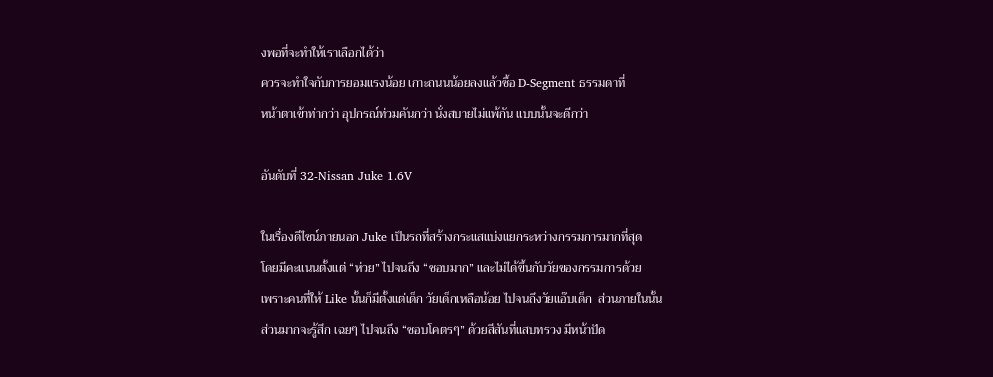งพอที่จะทำให้เราเลือกได้ว่า
ควรจะทำใจกับการยอมแรงน้อย เกาะถนนน้อยลงแล้วซื้อ D-Segment ธรรมดาที่
หน้าตาเข้าท่ากว่า อุปกรณ์ท่วมคันกว่า นั่งสบายไม่แพ้กัน แบบนั้นจะดีกว่า

อันดับที่ 32-Nissan Juke 1.6V

ในเรื่องดีไซน์ภายนอก Juke เป็นรถที่สร้างกระแสแบ่งแยกระหว่างกรรมการมากที่สุด
โดยมีคะแนนตั้งแต่ “ห่วย” ไปจนถึง “ชอบมาก” และไม่ได้ขึ้นกับวัยของกรรมการด้วย
เพราะคนที่ให้ Like นั้นก็มีตั้งแต่เด็ก วัยเด็กเหลือน้อย ไปจนถึงวัยแอ๊บเด็ก  ส่วนภายในนั้น
ส่วนมากจะรู้สึก เฉยๆ ไปจนถึง “ชอบโคตรๆ” ด้วยสีสันที่แสบทรวง มีหน้าปัด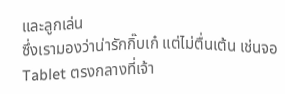และลูกเล่น
ซึ่งเรามองว่าน่ารักกิ๊บเก๋ แต่ไม่ตื่นเต้น เช่นจอ Tablet ตรงกลางที่เจ้า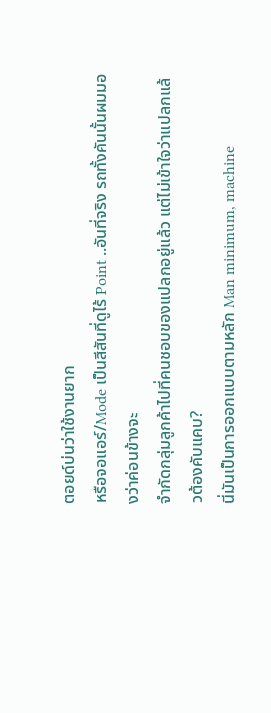ตอยด์บ่นว่าใช้งานยาก
หรือจอแอร์/Mode เป็นสีสันที่ดูไร้ Point ..อันที่จริง รถทั้งคันนั้นผมมองว่าค่อนข้างจะ
จำกัดกลุ่มลูกค้าไปที่คนชอบของแปลกอยู่แล้ว แต่ไม่เข้าใจว่าแปลกแล้วต้องคับแคบ?
นี่มันเป็นการออกแบบตามหลัก Man minimum, machine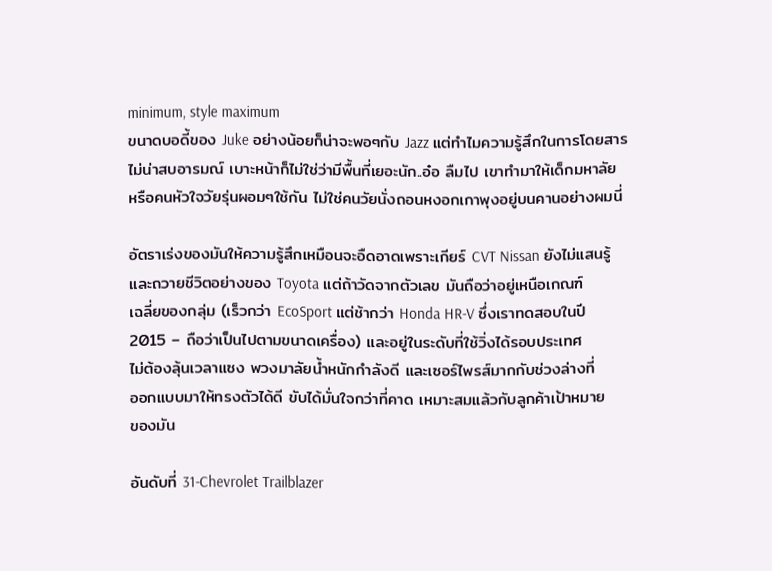minimum, style maximum
ขนาดบอดี้ของ Juke อย่างน้อยก็น่าจะพอๆกับ Jazz แต่ทำไมความรู้สึกในการโดยสาร
ไม่น่าสบอารมณ์ เบาะหน้าก็ไม่ใช่ว่ามีพื้นที่เยอะนัก..อ๋อ ลืมไป เขาทำมาให้เด็กมหาลัย
หรือคนหัวใจวัยรุ่นผอมๆใช้กัน ไม่ใช่คนวัยนั่งถอนหงอกเกาพุงอยู่บนคานอย่างผมนี่

อัตราเร่งของมันให้ความรู้สึกเหมือนจะอืดอาดเพราะเกียร์ CVT Nissan ยังไม่แสนรู้
และถวายชีวิตอย่างของ Toyota แต่ถ้าวัดจากตัวเลข มันถือว่าอยู่เหนือเกณฑ์
เฉลี่ยของกลุ่ม (เร็วกว่า EcoSport แต่ช้ากว่า Honda HR-V ซึ่งเราทดสอบในปี
2015 – ถือว่าเป็นไปตามขนาดเครื่อง) และอยู่ในระดับที่ใช้วิ่งได้รอบประเทศ
ไม่ต้องลุ้นเวลาแซง พวงมาลัยน้ำหนักกำลังดี และเซอร์ไพรส์มากกับช่วงล่างที่
ออกแบบมาให้ทรงตัวได้ดี ขับได้มั่นใจกว่าที่คาด เหมาะสมแล้วกับลูกค้าเป้าหมาย
ของมัน

อันดับที่ 31-Chevrolet Trailblazer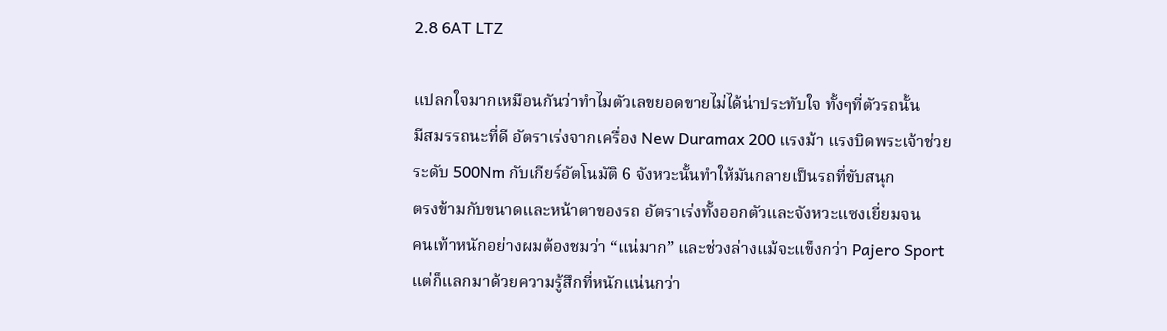2.8 6AT LTZ

แปลกใจมากเหมือนกันว่าทำไมตัวเลขยอดขายไม่ได้น่าประทับใจ ทั้งๆที่ตัวรถนั้น
มีสมรรถนะที่ดี อัตราเร่งจากเครื่อง New Duramax 200 แรงม้า แรงบิดพระเจ้าช่วย
ระดับ 500Nm กับเกียร์อัตโนมัติ 6 จังหวะนั้นทำให้มันกลายเป็นรถที่ขับสนุก
ตรงข้ามกับขนาดและหน้าตาของรถ อัตราเร่งทั้งออกตัวและจังหวะแซงเยี่ยมจน
คนเท้าหนักอย่างผมต้องชมว่า “แน่มาก” และช่วงล่างแม้จะแข็งกว่า Pajero Sport
แต่ก็แลกมาด้วยความรู้สึกที่หนักแน่นกว่า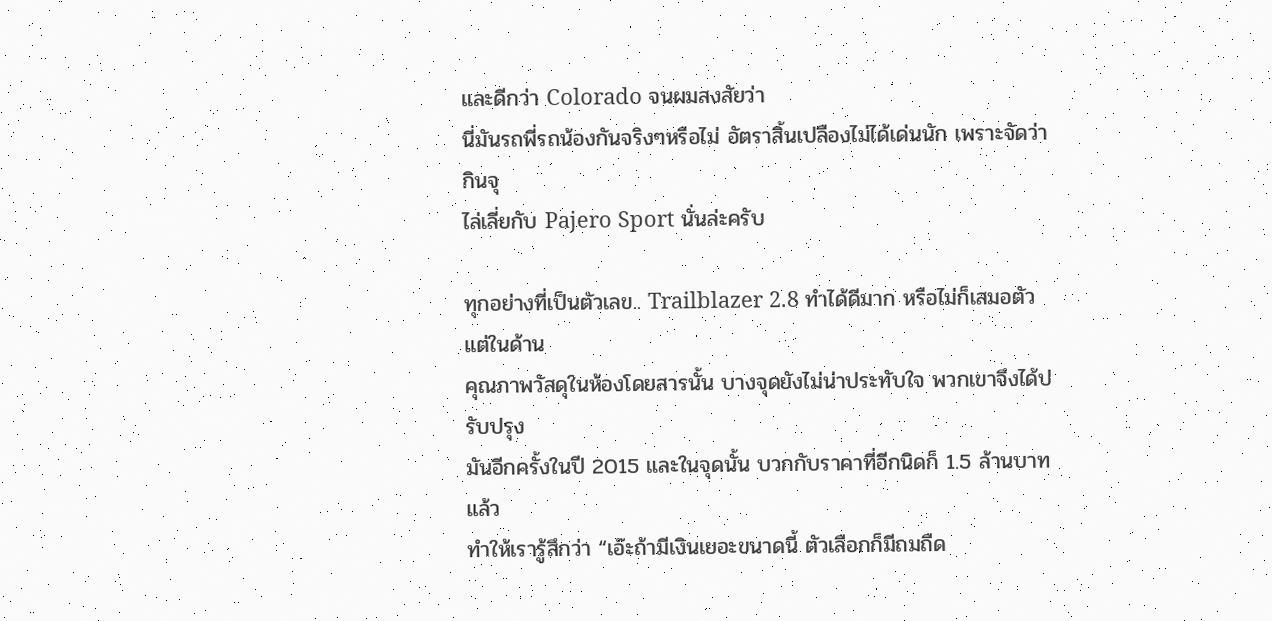และดีกว่า Colorado จนผมสงสัยว่า
นี่มันรถพี่รถน้องกันจริงๆหรือไม่ อัตราสิ้นเปลืองไม่ได้เด่นนัก เพราะจัดว่ากินจุ
ไล่เลี่ยกับ Pajero Sport นั่นล่ะครับ

ทุกอย่างที่เป็นตัวเลข.. Trailblazer 2.8 ทำได้ดีมาก หรือไม่ก็เสมอตัว แต่ในด้าน
คุณภาพวัสดุในห้องโดยสารนั้น บางจุดยังไม่น่าประทับใจ พวกเขาจึงได้ปรับปรุง
มันอีกครั้งในปี 2015 และในจุดนั้น บวกกับราคาที่อีกนิดก็ 1.5 ล้านบาทแล้ว
ทำให้เรารู้สึกว่า “เอ๊ะถ้ามีเงินเยอะขนาดนี้ ตัวเลือกก็มีถมถืด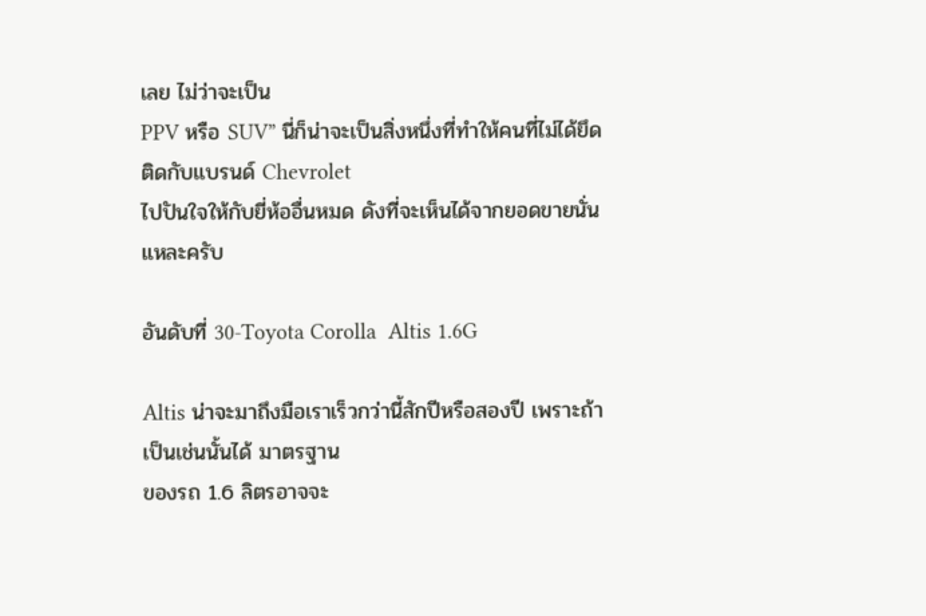เลย ไม่ว่าจะเป็น
PPV หรือ SUV” นี่ก็น่าจะเป็นสิ่งหนึ่งที่ทำให้คนที่ไม่ได้ยึดติดกับแบรนด์ Chevrolet
ไปปันใจให้กับยี่ห้ออื่นหมด ดังที่จะเห็นได้จากยอดขายนั่นแหละครับ

อันดับที่ 30-Toyota Corolla  Altis 1.6G

Altis น่าจะมาถึงมือเราเร็วกว่านี้สักปีหรือสองปี เพราะถ้าเป็นเช่นนั้นได้ มาตรฐาน
ของรถ 1.6 ลิตรอาจจะ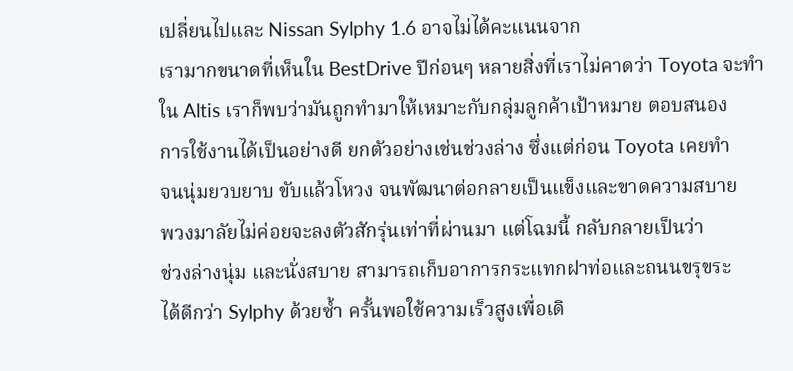เปลี่ยนไปและ Nissan Sylphy 1.6 อาจไม่ได้คะแนนจาก
เรามากขนาดที่เห็นใน BestDrive ปีก่อนๆ หลายสิ่งที่เราไม่คาดว่า Toyota จะทำ
ใน Altis เราก็พบว่ามันถูกทำมาให้เหมาะกับกลุ่มลูกค้าเป้าหมาย ตอบสนอง
การใช้งานได้เป็นอย่างดี ยกตัวอย่างเช่นช่วงล่าง ซึ่งแต่ก่อน Toyota เคยทำ
จนนุ่มยวบยาบ ขับแล้วโหวง จนพัฒนาต่อกลายเป็นแข็งและขาดความสบาย
พวงมาลัยไม่ค่อยจะลงตัวสักรุ่นเท่าที่ผ่านมา แต่โฉมนี้ กลับกลายเป็นว่า
ช่วงล่างนุ่ม และนั่งสบาย สามารถเก็บอาการกระแทกฝาท่อและถนนขรุขระ
ได้ดีกว่า Sylphy ด้วยซ้ำ ครั้นพอใช้ความเร็วสูงเพื่อเดิ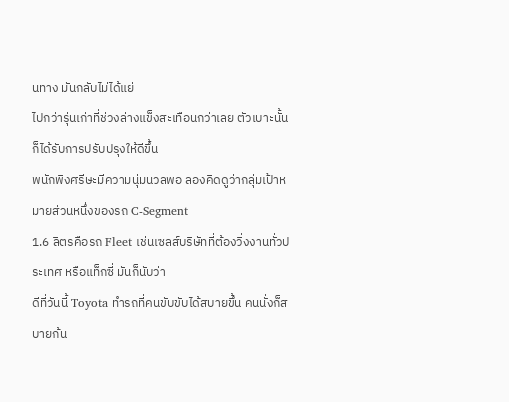นทาง มันกลับไม่ได้แย่
ไปกว่ารุ่นเก่าที่ช่วงล่างแข็งสะเทือนกว่าเลย ตัวเบาะนั้นก็ได้รับการปรับปรุงให้ดีขึ้น
พนักพิงศรีษะมีความนุ่มนวลพอ ลองคิดดูว่ากลุ่มเป้าหมายส่วนหนึ่งของรถ C-Segment
1.6 ลิตรคือรถ Fleet เช่นเซลส์บริษัทที่ต้องวิ่งงานทั่วประเทศ หรือแท็กซี่ มันก็นับว่า
ดีที่วันนี้ Toyota ทำรถที่คนขับขับได้สบายขึ้น คนนั่งก็สบายก้น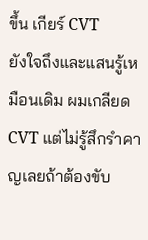ขึ้น เกียร์ CVT
ยังใจถึงและแสนรู้เหมือนเดิม ผมเกลียด CVT แต่ไม่รู้สึกรำคาญเลยถ้าต้องขับ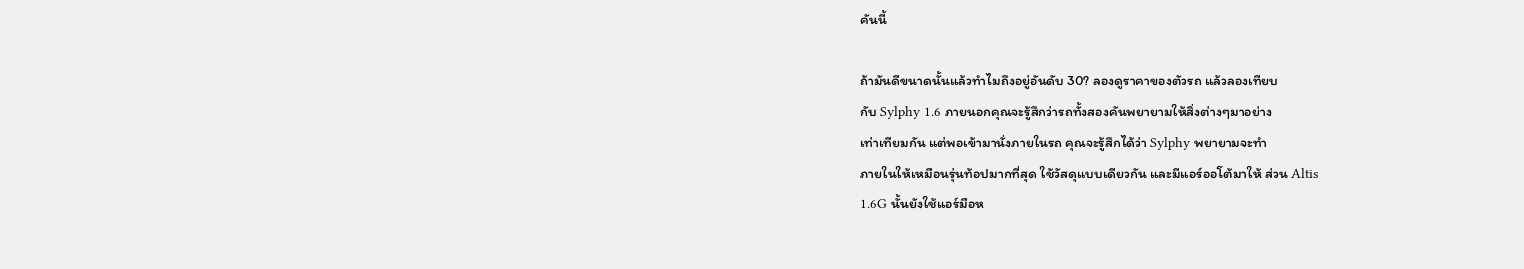คันนี้

ถ้ามันดีขนาดนั้นแล้วทำไมถึงอยู่อันดับ 30? ลองดูราคาของตัวรถ แล้วลองเทียบ
กับ Sylphy 1.6 ภายนอกคุณจะรู้สึกว่ารถทั้งสองคันพยายามให้สิ่งต่างๆมาอย่าง
เท่าเทียมกัน แต่พอเข้ามานั่งภายในรถ คุณจะรู้สึกได้ว่า Sylphy พยายามจะทำ
ภายในให้เหมือนรุ่นท้อปมากที่สุด ใช้วัสดุแบบเดียวกัน และมีแอร์ออโต้มาให้ ส่วน Altis
1.6G นั้นยังใช้แอร์มือห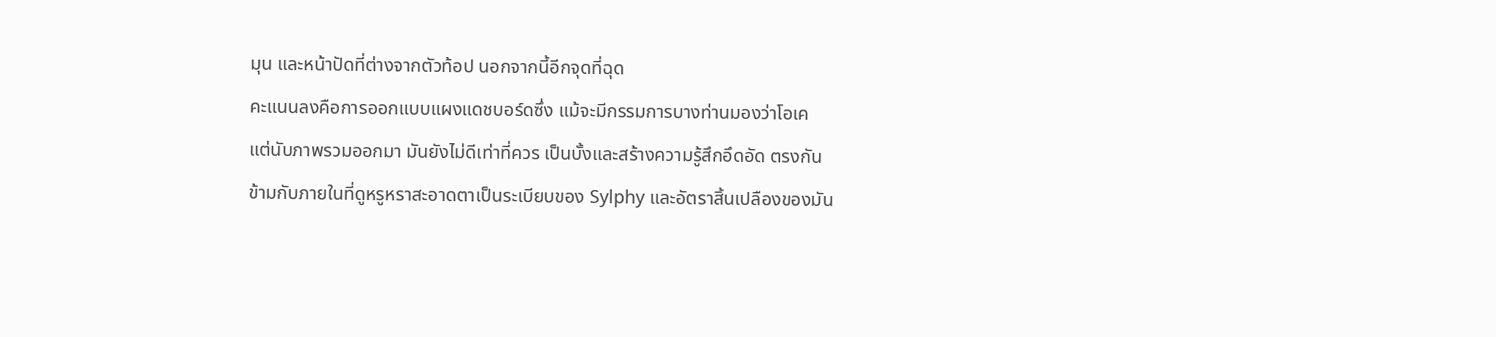มุน และหน้าปัดที่ต่างจากตัวท้อป นอกจากนี้อีกจุดที่ฉุด
คะแนนลงคือการออกแบบแผงแดชบอร์ดซึ่ง แม้จะมีกรรมการบางท่านมองว่าโอเค
แต่นับภาพรวมออกมา มันยังไม่ดีเท่าที่ควร เป็นบั้งและสร้างความรู้สึกอึดอัด ตรงกัน
ข้ามกับภายในที่ดูหรูหราสะอาดตาเป็นระเบียบของ Sylphy และอัตราสิ้นเปลืองของมัน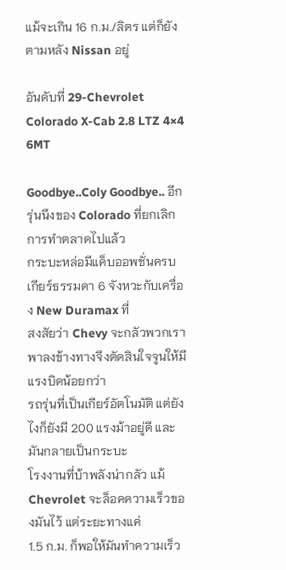แม้จะเกิน 16 ก.ม./ลิตร แต่ก็ยังตามหลัง Nissan อยู่

อันดับที่ 29-Chevrolet Colorado X-Cab 2.8 LTZ 4×4 6MT

Goodbye..Coly Goodbye.. อีกรุ่นนึงของ Colorado ที่ยกเลิกการทำตลาดไปแล้ว
กระบะหล่อมีแค็บออพชั่นครบ เกียร์ธรรมดา 6 จังหวะกับเครื่อง New Duramax ที่
สงสัยว่า Chevy จะกลัวพวกเราพาลงข้างทางจึงตัดสินใจจูนให้มีแรงบิดน้อยกว่า
รถรุ่นที่เป็นเกียร์อัตโนมัติ แต่ยังไงก็ยังมี 200 แรงม้าอยู่ดี และมันกลายเป็นกระบะ
โรงงานที่บ้าพลังน่ากลัว แม้ Chevrolet จะล็อคความเร็วของมันไว้ แต่ระยะทางแค่
1.5 ก.ม. ก็พอให้มันทำความเร็ว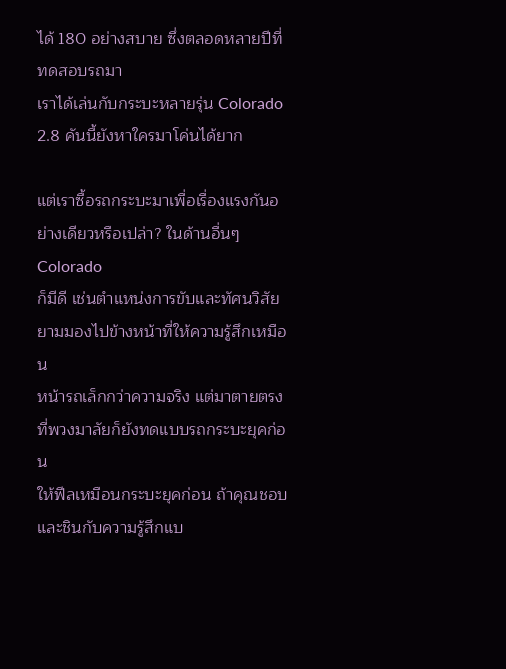ได้ 180 อย่างสบาย ซึ่งตลอดหลายปีที่ทดสอบรถมา
เราได้เล่นกับกระบะหลายรุ่น Colorado 2.8 คันนี้ยังหาใครมาโค่นได้ยาก

แต่เราซื้อรถกระบะมาเพื่อเรื่องแรงกันอย่างเดียวหรือเปล่า? ในด้านอื่นๆ Colorado
ก็มีดี เช่นตำแหน่งการขับและทัศนวิสัยยามมองไปข้างหน้าที่ให้ความรู้สึกเหมือน
หน้ารถเล็กกว่าความจริง แต่มาตายตรงที่พวงมาลัยก็ยังทดแบบรถกระบะยุคก่อน
ให้ฟีลเหมือนกระบะยุคก่อน ถ้าคุณชอบและชินกับความรู้สึกแบ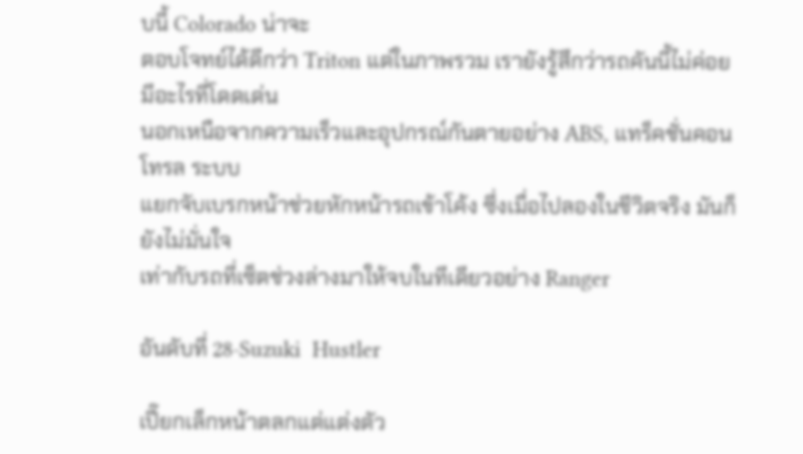บนี้ Colorado น่าจะ
ตอบโจทย์ได้ดีกว่า Triton แต่ในภาพรวม เรายังรู้สึกว่ารถคันนี้ไม่ค่อยมีอะไรที่โดดเด่น
นอกเหนือจากความเร็วและอุปกรณ์กันตายอย่าง ABS, แทร็คชั่นคอนโทรล ระบบ
แยกจับเบรกหน้าช่วยหักหน้ารถเข้าโค้ง ซึ่งเมื่อไปลองในชีวิตจริง มันก็ยังไม่มั่นใจ
เท่ากับรถที่เซ็ตช่วงล่างมาให้จบในทีเดียวอย่าง Ranger

อันดับที่ 28-Suzuki  Hustler

เปี๊ยกเล็กหน้าตลกแต่แต่งตัว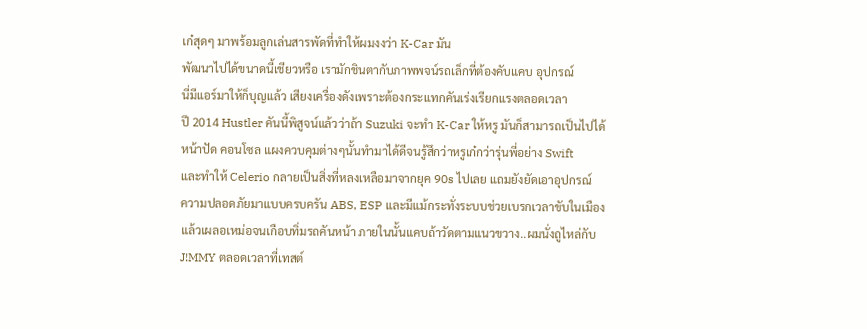เก๋สุดๆ มาพร้อมลูกเล่นสารพัดที่ทำให้ผมงงว่า K-Car มัน
พัฒนาไปได้ขนาดนี้เชียวหรือ เรามักชินตากับภาพพจน์รถเล็กที่ต้องคับแคบ อุปกรณ์
นี่มีแอร์มาให้ก็บุญแล้ว เสียงเครื่องดังเพราะต้องกระแทกคันเร่งเรียกแรงตลอดเวลา
ปี 2014 Hustler คันนี้พิสูจน์แล้วว่าถ้า Suzuki จะทำ K-Car ให้หรู มันก็สามารถเป็นไปได้
หน้าปัด คอนโซล แผงควบคุมต่างๆนั้นทำมาได้ดีจนรู้สึกว่าหรูเก๋กว่ารุ่นพี่อย่าง Swift
และทำให้ Celerio กลายเป็นสิ่งที่หลงเหลือมาจากยุค 90s ไปเลย แถมยังยัดเอาอุปกรณ์
ความปลอดภัยมาแบบครบครัน ABS, ESP และมีแม้กระทั่งระบบช่วยเบรกเวลาขับในเมือง
แล้วเผลอเหม่อจนเกือบทิ่มรถคันหน้า ภายในนั้นแคบถ้าวัดตามแนวขวาง..ผมนั่งถูไหล่กับ
J!MMY ตลอดเวลาที่เทสต์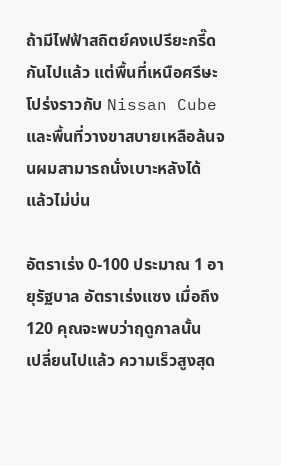ถ้ามีไฟฟ้าสถิตย์คงเปรียะกรี๊ดกันไปแล้ว แต่พื้นที่เหนือศรีษะ
โปร่งราวกับ Nissan Cube และพื้นที่วางขาสบายเหลือล้นจนผมสามารถนั่งเบาะหลังได้
แล้วไม่บ่น

อัตราเร่ง 0-100 ประมาณ 1 อายุรัฐบาล อัตราเร่งแซง เมื่อถึง 120 คุณจะพบว่าฤดูกาลนั้น
เปลี่ยนไปแล้ว ความเร็วสูงสุด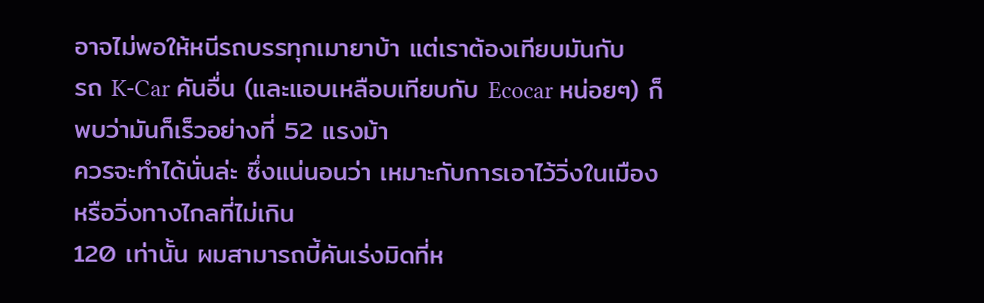อาจไม่พอให้หนีรถบรรทุกเมายาบ้า แต่เราต้องเทียบมันกับ
รถ K-Car คันอื่น (และแอบเหลือบเทียบกับ Ecocar หน่อยๆ) ก็พบว่ามันก็เร็วอย่างที่ 52 แรงม้า
ควรจะทำได้นั่นล่ะ ซึ่งแน่นอนว่า เหมาะกับการเอาไว้วิ่งในเมือง หรือวิ่งทางไกลที่ไม่เกิน
120 เท่านั้น ผมสามารถบี้คันเร่งมิดที่ห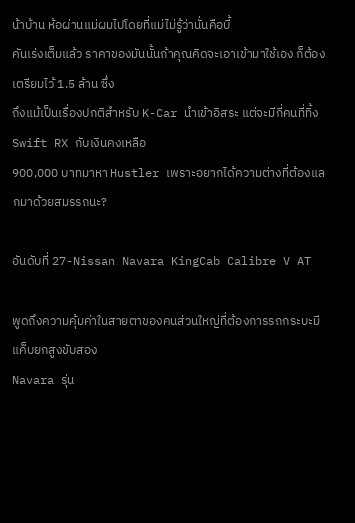น้าบ้าน ห้อผ่านแม่ผมไปโดยที่แม่ไม่รู้ว่านั่นคือบี้
คันเร่งเต็มแล้ว ราคาของมันนั้นถ้าคุณคิดจะเอาเข้ามาใช้เอง ก็ต้องเตรียมไว้ 1.5 ล้าน ซึ่ง
ถึงแม้เป็นเรื่องปกติสำหรับ K-Car นำเข้าอิสระ แต่จะมีกี่คนที่ทิ้ง Swift RX กับเงินคงเหลือ
900,000 บาทมาหา Hustler เพราะอยากได้ความต่างที่ต้องแลกมาด้วยสมรรถนะ?

อันดับที่ 27-Nissan Navara KingCab Calibre V AT

พูดถึงความคุ้มค่าในสายตาของคนส่วนใหญ่ที่ต้องการรถกระบะมีแค็บยกสูงขับสอง
Navara รุ่น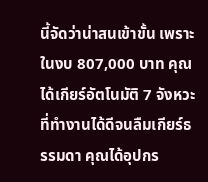นี้จัดว่าน่าสนเข้าขั้น เพราะในงบ 807,000 บาท คุณได้เกียร์อัตโนมัติ 7 จังหวะ
ที่ทำงานได้ดีจนลืมเกียร์ธรรมดา คุณได้อุปกร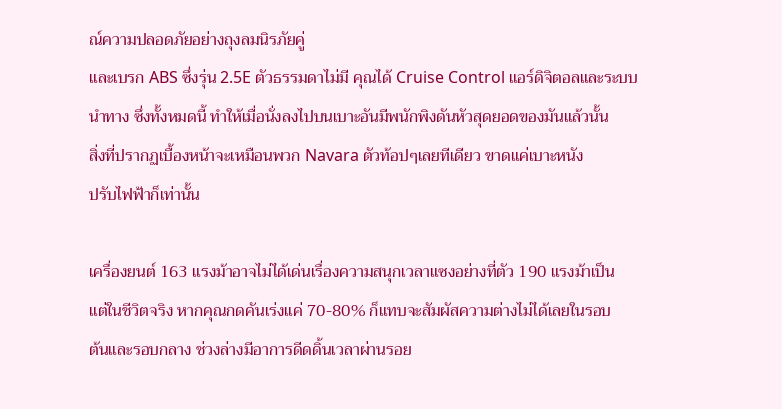ณ์ความปลอดภัยอย่างถุงลมนิรภัยคู่
และเบรก ABS ซึ่งรุ่น 2.5E ตัวธรรมดาไม่มี คุณได้ Cruise Control แอร์ดิจิตอลและระบบ
นำทาง ซึ่งทั้งหมดนี้ ทำให้เมื่อนั่งลงไปบนเบาะอันมีพนักพิงดันหัวสุดยอดของมันแล้วนั้น
สิ่งที่ปรากฏเบื้องหน้าจะเหมือนพวก Navara ตัวท้อปๆเลยทีเดียว ขาดแค่เบาะหนัง
ปรับไฟฟ้าก็เท่านั้น

เครื่องยนต์ 163 แรงม้าอาจไม่ได้เด่นเรื่องความสนุกเวลาแซงอย่างที่ตัว 190 แรงม้าเป็น
แต่ในชีวิตจริง หากคุณกดคันเร่งแค่ 70-80% ก็แทบจะสัมผัสความต่างไม่ได้เลยในรอบ
ต้นและรอบกลาง ช่วงล่างมีอาการดีดดิ้นเวลาผ่านรอย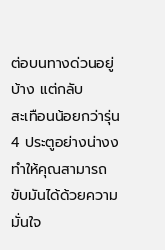ต่อบนทางด่วนอยู่บ้าง แต่กลับ
สะเทือนน้อยกว่ารุ่น 4 ประตูอย่างน่างง ทำให้คุณสามารถขับมันได้ด้วยความมั่นใจ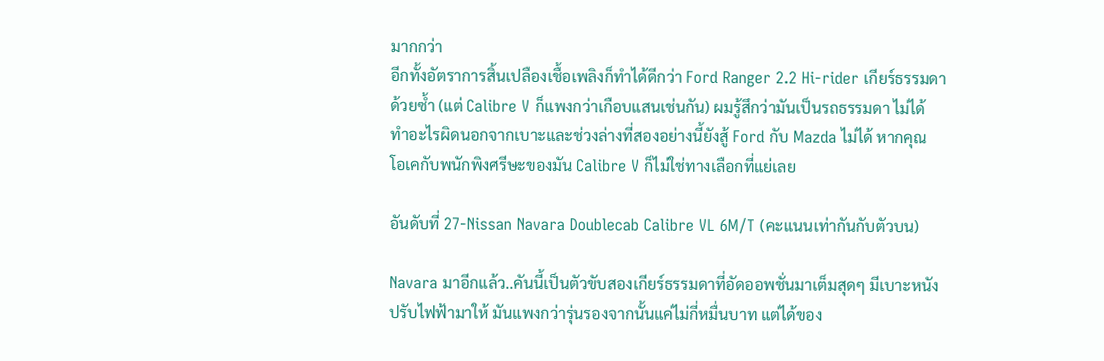มากกว่า
อีกทั้งอัตราการสิ้นเปลืองเชื้อเพลิงก็ทำได้ดีกว่า Ford Ranger 2.2 Hi-rider เกียร์ธรรมดา
ด้วยซ้ำ (แต่ Calibre V ก็แพงกว่าเกือบแสนเช่นกัน) ผมรู้สึกว่ามันเป็นรถธรรมดา ไม่ได้
ทำอะไรผิดนอกจากเบาะและช่วงล่างที่สองอย่างนี้ยังสู้ Ford กับ Mazda ไม่ได้ หากคุณ
โอเคกับพนักพิงศรีษะของมัน Calibre V ก็ไม่ใช่ทางเลือกที่แย่เลย

อันดับที่ 27-Nissan Navara Doublecab Calibre VL 6M/T (คะแนนเท่ากันกับตัวบน)

Navara มาอีกแล้ว..คันนี้เป็นตัวขับสองเกียร์ธรรมดาที่อัดออพชั่นมาเต็มสุดๆ มีเบาะหนัง
ปรับไฟฟ้ามาให้ มันแพงกว่ารุ่นรองจากนั้นแค่ไม่กี่หมื่นบาท แต่ได้ของ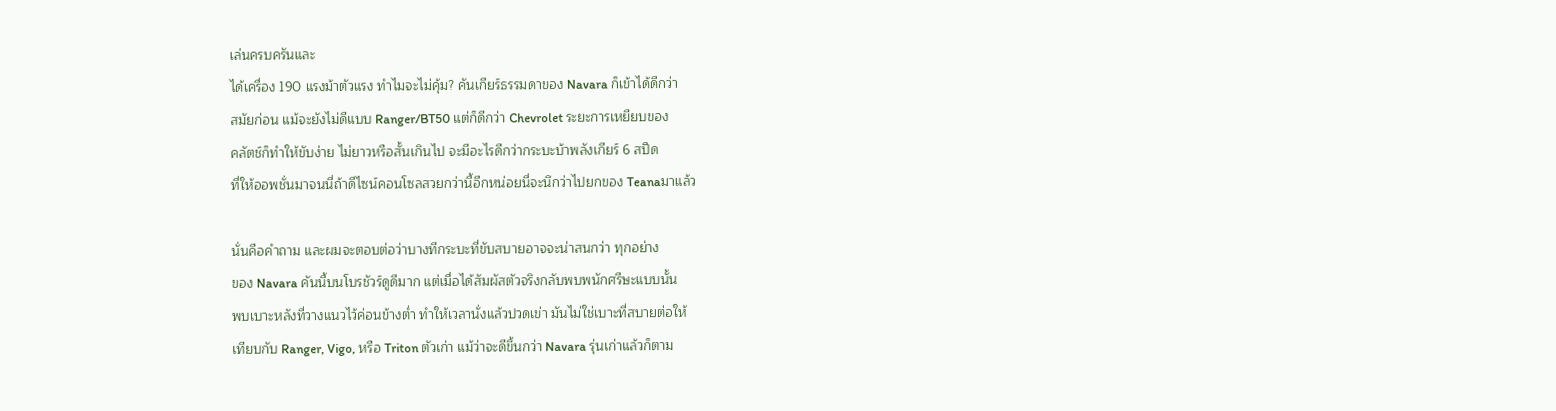เล่นครบครันและ
ได้เครื่อง 190 แรงม้าตัวแรง ทำไมจะไม่คุ้ม? คันเกียร์ธรรมดาของ Navara ก็เข้าได้ดีกว่า
สมัยก่อน แม้จะยังไม่ดีแบบ Ranger/BT50 แต่ก็ดีกว่า Chevrolet ระยะการเหยียบของ
คลัตช์ก็ทำให้ขับง่าย ไม่ยาวหรือสั้นเกินไป จะมีอะไรดีกว่ากระบะบ้าพลังเกียร์ 6 สปีด
ที่ให้ออพชั่นมาจนนี่ถ้าดีไซน์คอนโซลสวยกว่านี้อีกหน่อยนี่จะนึกว่าไปยกของ Teanaมาแล้ว

นั่นคือคำถาม และผมจะตอบต่อว่าบางทีกระบะที่ขับสบายอาจจะน่าสนกว่า ทุกอย่าง
ของ Navara คันนี้บนโบรชัวร์ดูดีมาก แต่เมื่อได้สัมผัสตัวจริงกลับพบพนักศรีษะแบบนั้น
พบเบาะหลังที่วางแนวไว้ค่อนข้างต่ำ ทำให้เวลานั่งแล้วปวดเข่า มันไม่ใช่เบาะที่สบายต่อให้
เทียบกับ Ranger, Vigo, หรือ Triton ตัวเก่า แม้ว่าจะดีขึ้นกว่า Navara รุ่นเก่าแล้วก็ตาม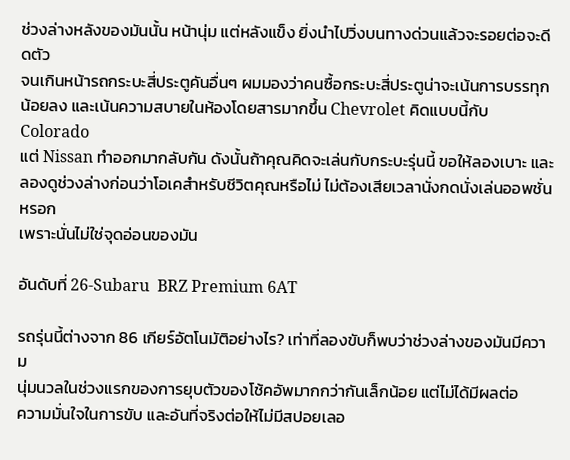ช่วงล่างหลังของมันนั้น หน้านุ่ม แต่หลังแข็ง ยิ่งนำไปวิ่งบนทางด่วนแล้วจะรอยต่อจะดีดตัว
จนเกินหน้ารถกระบะสี่ประตูคันอื่นๆ ผมมองว่าคนซื้อกระบะสี่ประตูน่าจะเน้นการบรรทุก
น้อยลง และเน้นความสบายในห้องโดยสารมากขึ้น Chevrolet คิดแบบนี้กับ Colorado
แต่ Nissan ทำออกมากลับกัน ดังนั้นถ้าคุณคิดจะเล่นกับกระบะรุ่นนี้ ขอให้ลองเบาะ และ
ลองดูช่วงล่างก่อนว่าโอเคสำหรับชีวิตคุณหรือไม่ ไม่ต้องเสียเวลานั่งกดนั่งเล่นออพชั่นหรอก
เพราะนั่นไม่ใช่จุดอ่อนของมัน

อันดับที่ 26-Subaru  BRZ Premium 6AT

รถรุ่นนี้ต่างจาก 86 เกียร์อัตโนมัติอย่างไร? เท่าที่ลองขับก็พบว่าช่วงล่างของมันมีความ
นุ่มนวลในช่วงแรกของการยุบตัวของโช้คอัพมากกว่ากันเล็กน้อย แต่ไม่ได้มีผลต่อ
ความมั่นใจในการขับ และอันที่จริงต่อให้ไม่มีสปอยเลอ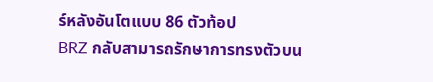ร์หลังอันโตแบบ 86 ตัวท้อป
BRZ กลับสามารถรักษาการทรงตัวบน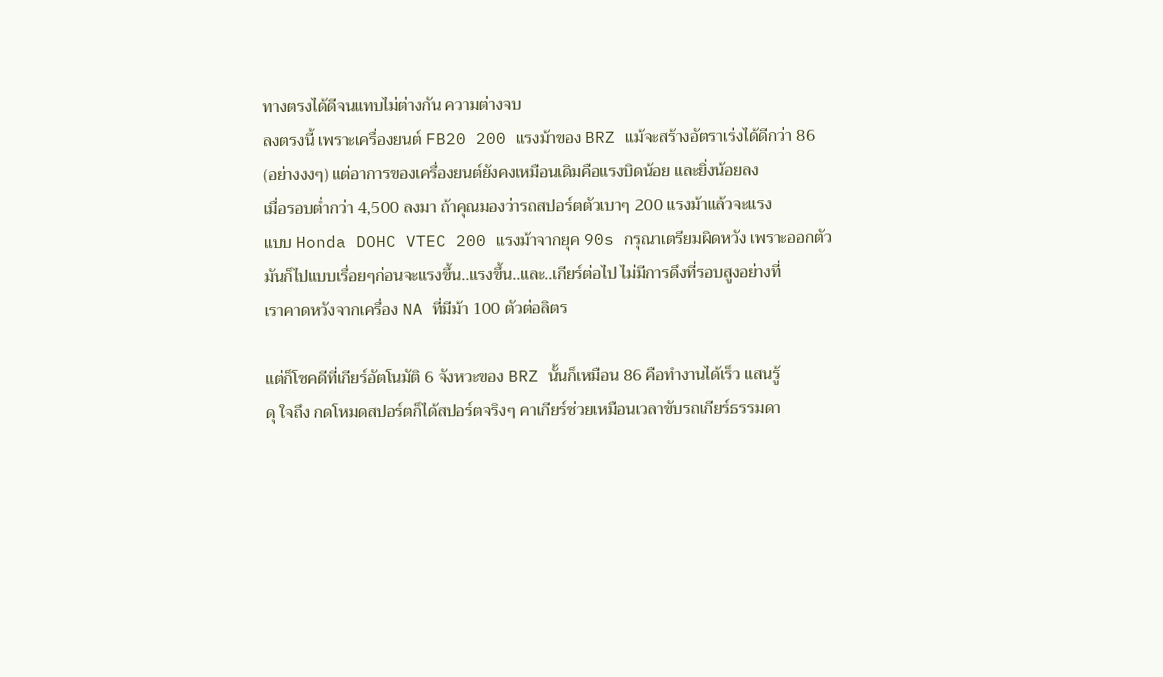ทางตรงได้ดีจนแทบไม่ต่างกัน ความต่างจบ
ลงตรงนี้ เพราะเครื่องยนต์ FB20 200 แรงม้าของ BRZ แม้จะสร้างอัตราเร่งได้ดีกว่า 86
(อย่างงงๆ) แต่อาการของเครื่องยนต์ยังคงเหมือนเดิมคือแรงบิดน้อย และยิ่งน้อยลง
เมื่อรอบต่ำกว่า 4,500 ลงมา ถ้าคุณมองว่ารถสปอร์ตตัวเบาๆ 200 แรงม้าแล้วจะแรง
แบบ Honda DOHC VTEC 200 แรงม้าจากยุค 90s กรุณาเตรียมผิดหวัง เพราะออกตัว
มันก็ไปแบบเรื่อยๆก่อนจะแรงขึ้น..แรงขึ้น..และ..เกียร์ต่อไป ไม่มีการดึงที่รอบสูงอย่างที่
เราคาดหวังจากเครื่อง NA ที่มีม้า 100 ตัวต่อลิตร

แต่ก็โชคดีที่เกียร์อัตโนมัติ 6 จังหวะของ BRZ นั้นก็เหมือน 86 คือทำงานได้เร็ว แสนรู้
ดุ ใจถึง กดโหมดสปอร์ตก็ได้สปอร์ตจริงๆ คาเกียร์ช่วยเหมือนเวลาขับรถเกียร์ธรรมดา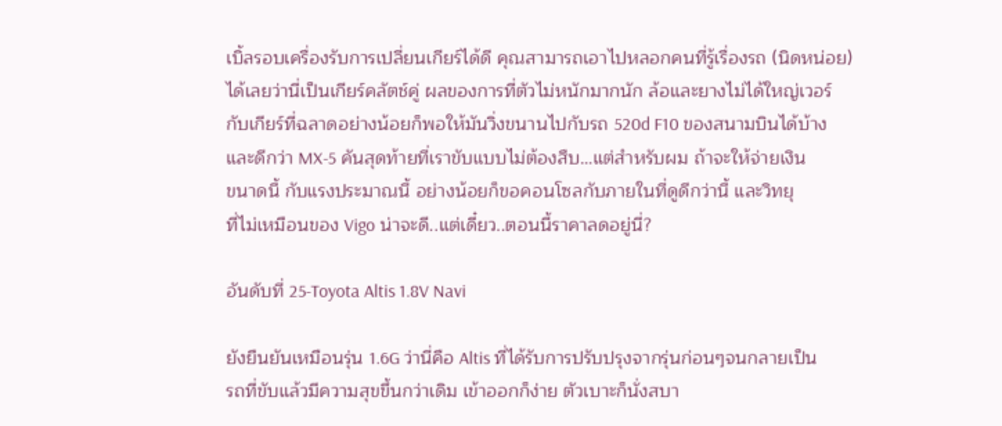เบิ้ลรอบเครื่องรับการเปลี่ยนเกียร์ได้ดี คุณสามารถเอาไปหลอกคนที่รู้เรื่องรถ (นิดหน่อย)
ได้เลยว่านี่เป็นเกียร์คลัตช์คู่ ผลของการที่ตัวไม่หนักมากนัก ล้อและยางไม่ได้ใหญ่เวอร์
กับเกียร์ที่ฉลาดอย่างน้อยก็พอให้มันวิ่งขนานไปกับรถ 520d F10 ของสนามบินได้บ้าง
และดีกว่า MX-5 คันสุดท้ายที่เราขับแบบไม่ต้องสืบ…แต่สำหรับผม ถ้าจะให้จ่ายเงิน
ขนาดนี้ กับแรงประมาณนี้ อย่างน้อยก็ขอคอนโซลกับภายในที่ดูดีกว่านี้ และวิทยุ
ที่ไม่เหมือนของ Vigo น่าจะดี..แต่เดี๋ยว..ตอนนี้ราคาลดอยู่นี่?

อันดับที่ 25-Toyota Altis 1.8V Navi

ยังยืนยันเหมือนรุ่น 1.6G ว่านี่คือ Altis ที่ได้รับการปรับปรุงจากรุ่นก่อนๆจนกลายเป็น
รถที่ขับแล้วมีความสุขขึ้นกว่าเดิม เข้าออกก็ง่าย ตัวเบาะก็นั่งสบา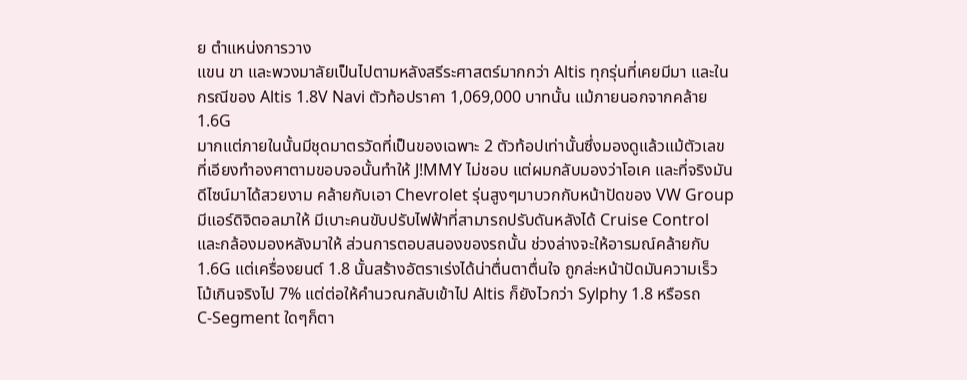ย ตำแหน่งการวาง
แขน ขา และพวงมาลัยเป็นไปตามหลังสรีระศาสตร์มากกว่า Altis ทุกรุ่นที่เคยมีมา และใน
กรณีของ Altis 1.8V Navi ตัวท้อปราคา 1,069,000 บาทนั้น แม้ภายนอกจากคล้าย 1.6G
มากแต่ภายในนั้นมีชุดมาตรวัดที่เป็นของเฉพาะ 2 ตัวท้อปเท่านั้นซึ่งมองดูแล้วแม้ตัวเลข
ที่เอียงทำองศาตามขอบจอนั้นทำให้ J!MMY ไม่ชอบ แต่ผมกลับมองว่าโอเค และที่จริงมัน
ดีไซน์มาได้สวยงาม คล้ายกับเอา Chevrolet รุ่นสูงๆมาบวกกับหน้าปัดของ VW Group
มีแอร์ดิจิตอลมาให้ มีเบาะคนขับปรับไฟฟ้าที่สามารถปรับดันหลังได้ Cruise Control
และกล้องมองหลังมาให้ ส่วนการตอบสนองของรถนั้น ช่วงล่างจะให้อารมณ์คล้ายกับ
1.6G แต่เครื่องยนต์ 1.8 นั้นสร้างอัตราเร่งได้น่าตื่นตาตื่นใจ ถูกล่ะหน้าปัดมันความเร็ว
โม้เกินจริงไป 7% แต่ต่อให้คำนวณกลับเข้าไป Altis ก็ยังไวกว่า Sylphy 1.8 หรือรถ
C-Segment ใดๆก็ตา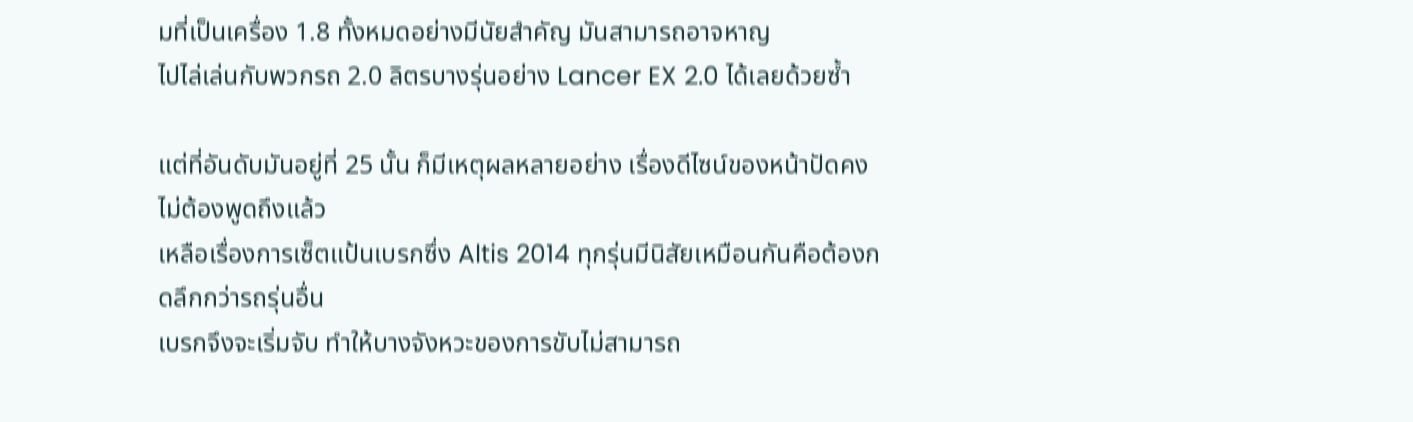มที่เป็นเครื่อง 1.8 ทั้งหมดอย่างมีนัยสำคัญ มันสามารถอาจหาญ
ไปไล่เล่นกับพวกรถ 2.0 ลิตรบางรุ่นอย่าง Lancer EX 2.0 ได้เลยด้วยซ้ำ

แต่ที่อันดับมันอยู่ที่ 25 นั้น ก็มีเหตุผลหลายอย่าง เรื่องดีไซน์ของหน้าปัดคงไม่ต้องพูดถึงแล้ว
เหลือเรื่องการเซ็ตแป้นเบรกซึ่ง Altis 2014 ทุกรุ่นมีนิสัยเหมือนกันคือต้องกดลึกกว่ารถรุ่นอื่น
เบรกจึงจะเริ่มจับ ทำให้บางจังหวะของการขับไม่สามารถ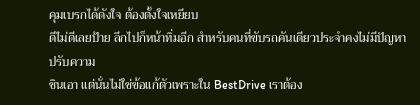คุมเบรกได้ดังใจ ต้องตั้งใจเหยียบ
ดีไม่ดีเลยป้าย ลึกไปก็หน้าทิ่มอีก สำหรับคนที่ขับรถคันเดียวประจำคงไม่มีปัญหา ปรับความ
ชินเอา แต่นั่นไม่ใช่ข้อแก้ตัวเพราะใน BestDrive เราต้อง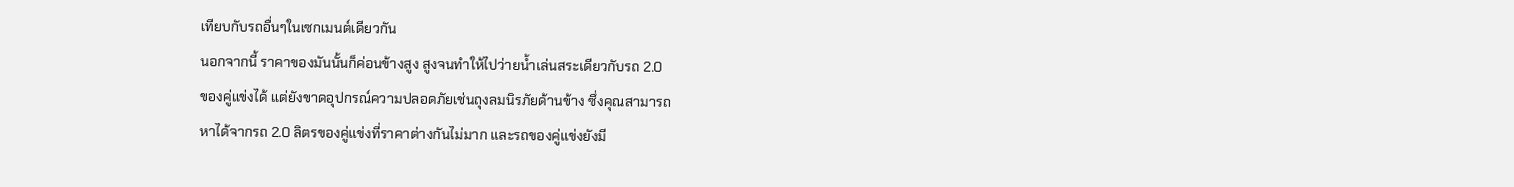เทียบกับรถอื่นๆในเซกเมนต์เดียวกัน
นอกจากนี้ ราคาของมันนั้นก็ค่อนข้างสูง สูงจนทำให้ไปว่ายน้ำเล่นสระเดียวกับรถ 2.0
ของคู่แข่งได้ แต่ยังขาดอุปกรณ์ความปลอดภัยเช่นถุงลมนิรภัยด้านข้าง ซึ่งคุณสามารถ
หาได้จากรถ 2.0 ลิตรของคู่แข่งที่ราคาต่างกันไม่มาก และรถของคู่แข่งยังมี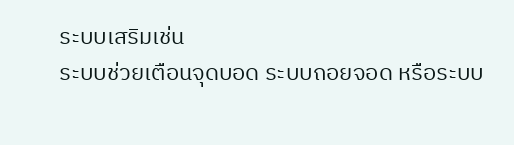ระบบเสริมเช่น
ระบบช่วยเตือนจุดบอด ระบบถอยจอด หรือระบบ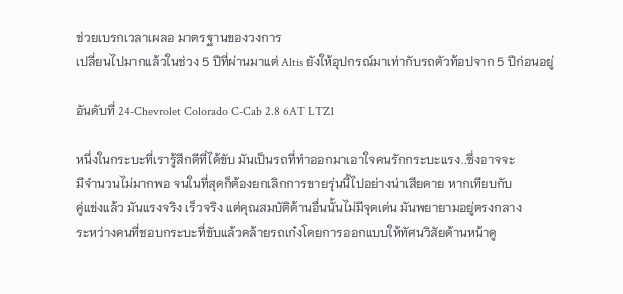ช่วยเบรกเวลาเผลอ มาตรฐานของวงการ
เปลี่ยนไปมากแล้วในช่วง 5 ปีที่ผ่านมาแต่ Altis ยังให้อุปกรณ์มาเท่ากับรถตัวท้อปจาก 5 ปีก่อนอยู่

อันดับที่ 24-Chevrolet Colorado C-Cab 2.8 6AT LTZ1

หนึ่งในกระบะที่เรารู้สึกดีที่ได้ขับ มันเป็นรถที่ทำออกมาเอาใจคนรักกระบะแรง..ซึ่งอาจจะ
มีจำนวนไม่มากพอ จนในที่สุดก็ต้องยกเลิกการขายรุ่นนี้ไปอย่างน่าเสียดาย หากเทียบกับ
คู่แข่งแล้ว มันแรงจริง เร็วจริง แต่คุณสมบัติด้านอื่นนั้นไม่มีจุดเด่น มันพยายามอยู่ตรงกลาง
ระหว่างคนที่ชอบกระบะที่ขับแล้วคล้ายรถเก๋งโดยการออกแบบให้ทัศนวิสัยด้านหน้าดู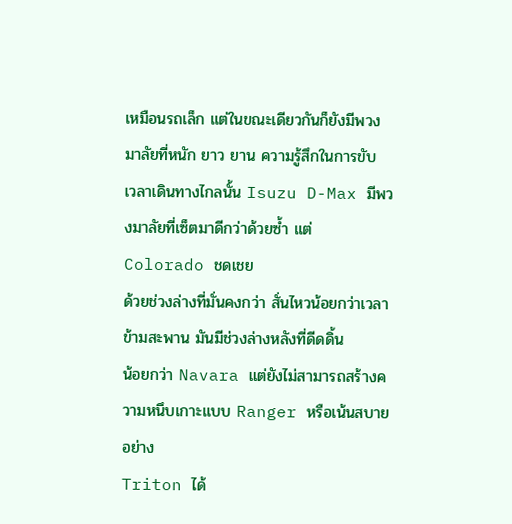เหมือนรถเล็ก แต่ในขณะเดียวกันก็ยังมีพวงมาลัยที่หนัก ยาว ยาน ความรู้สึกในการขับ
เวลาเดินทางไกลนั้น Isuzu D-Max มีพวงมาลัยที่เซ็ตมาดีกว่าด้วยซ้ำ แต่ Colorado ชดเชย
ด้วยช่วงล่างที่มั่นคงกว่า สั่นไหวน้อยกว่าเวลาข้ามสะพาน มันมีช่วงล่างหลังที่ดีดดิ้น
น้อยกว่า Navara แต่ยังไม่สามารถสร้างความหนึบเกาะแบบ Ranger หรือเน้นสบายอย่าง
Triton ได้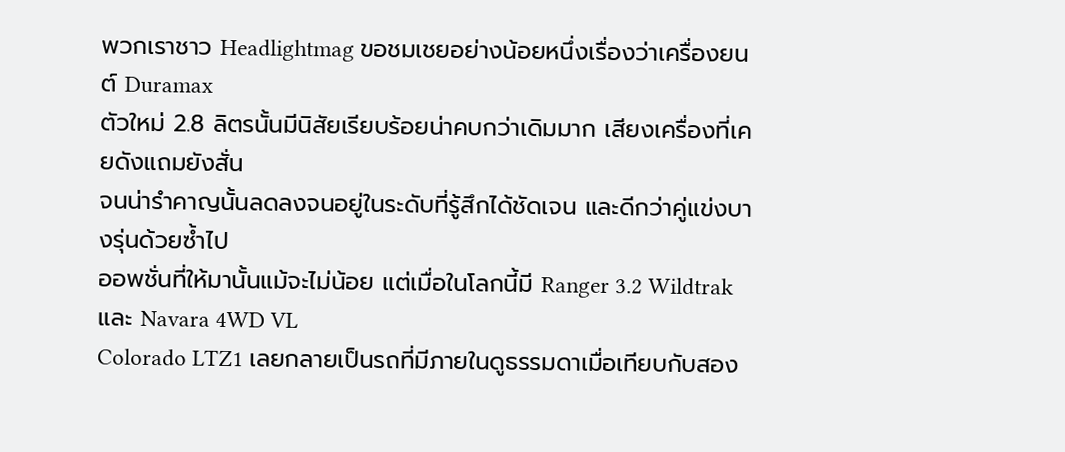พวกเราชาว Headlightmag ขอชมเชยอย่างน้อยหนึ่งเรื่องว่าเครื่องยนต์ Duramax
ตัวใหม่ 2.8 ลิตรนั้นมีนิสัยเรียบร้อยน่าคบกว่าเดิมมาก เสียงเครื่องที่เคยดังแถมยังสั่น
จนน่ารำคาญนั้นลดลงจนอยู่ในระดับที่รู้สึกได้ชัดเจน และดีกว่าคู่แข่งบางรุ่นด้วยซ้ำไป
ออพชั่นที่ให้มานั้นแม้จะไม่น้อย แต่เมื่อในโลกนี้มี Ranger 3.2 Wildtrak และ Navara 4WD VL
Colorado LTZ1 เลยกลายเป็นรถที่มีภายในดูธรรมดาเมื่อเทียบกับสอง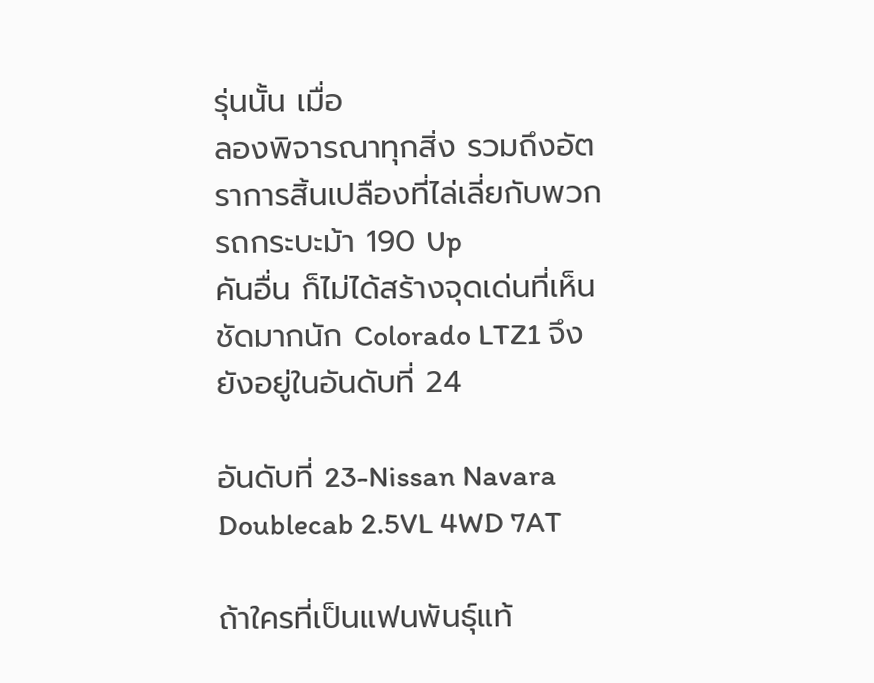รุ่นนั้น เมื่อ
ลองพิจารณาทุกสิ่ง รวมถึงอัตราการสิ้นเปลืองที่ไล่เลี่ยกับพวกรถกระบะม้า 190 Up
คันอื่น ก็ไม่ได้สร้างจุดเด่นที่เห็นชัดมากนัก Colorado LTZ1 จึงยังอยู่ในอันดับที่ 24

อันดับที่ 23-Nissan Navara Doublecab 2.5VL 4WD 7AT

ถ้าใครที่เป็นแฟนพันธุ์แท้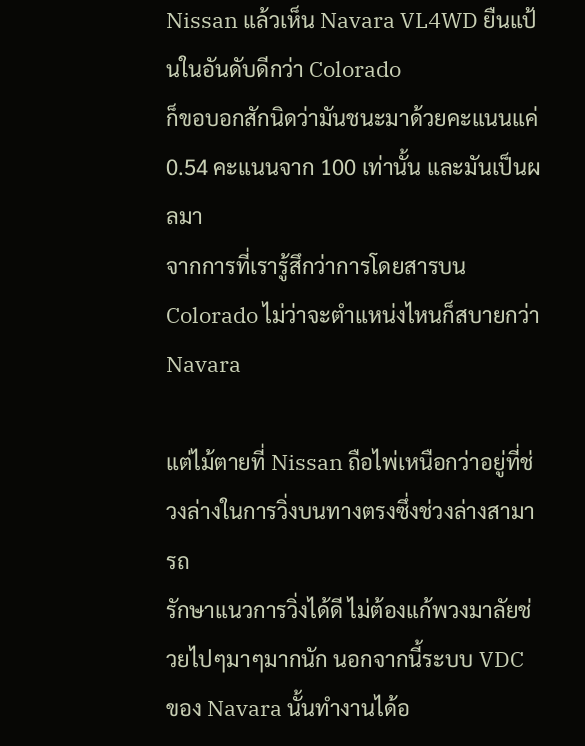Nissan แล้วเห็น Navara VL4WD ยืนแป้นในอันดับดีกว่า Colorado
ก็ขอบอกสักนิดว่ามันชนะมาด้วยคะแนนแค่ 0.54 คะแนนจาก 100 เท่านั้น และมันเป็นผลมา
จากการที่เรารู้สึกว่าการโดยสารบน Colorado ไม่ว่าจะตำแหน่งไหนก็สบายกว่า Navara

แต่ไม้ตายที่ Nissan ถือไพ่เหนือกว่าอยู่ที่ช่วงล่างในการวิ่งบนทางตรงซึ่งช่วงล่างสามารถ
รักษาแนวการวิ่งได้ดี ไม่ต้องแก้พวงมาลัยช่วยไปๆมาๆมากนัก นอกจากนี้ระบบ VDC
ของ Navara นั้นทำงานได้อ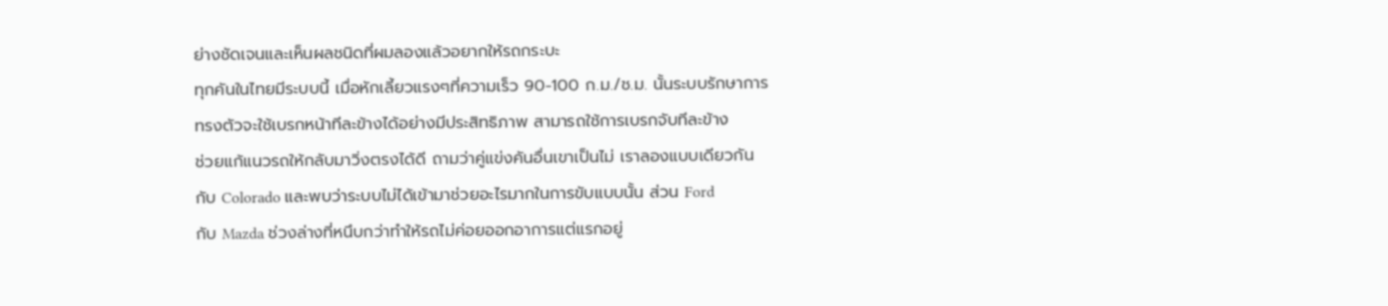ย่างชัดเจนและเห็นผลชนิดที่ผมลองแล้วอยากให้รถกระบะ
ทุกคันในไทยมีระบบนี้ เมื่อหักเลี้ยวแรงๆที่ความเร็ว 90-100 ก.ม./ช.ม. นั้นระบบรักษาการ
ทรงตัวจะใช้เบรกหน้าทีละข้างได้อย่างมีประสิทธิภาพ สามารถใช้การเบรกจับทีละข้าง
ช่วยแก้แนวรถให้กลับมาวิ่งตรงได้ดี ถามว่าคู่แข่งคันอื่นเขาเป็นไม่ เราลองแบบเดียวกัน
กับ Colorado และพบว่าระบบไม่ได้เข้ามาช่วยอะไรมากในการขับแบบนั้น ส่วน Ford
กับ Mazda ช่วงล่างที่หนึบกว่าทำให้รถไม่ค่อยออกอาการแต่แรกอยู่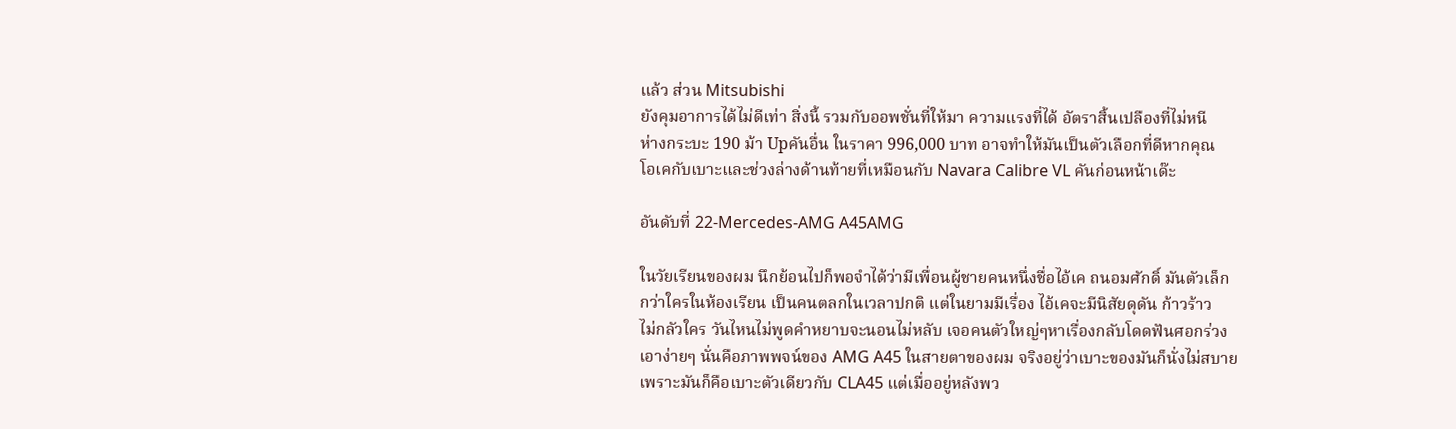แล้ว ส่วน Mitsubishi
ยังคุมอาการได้ไม่ดีเท่า สิ่งนี้ รวมกับออพชั่นที่ให้มา ความแรงที่ได้ อัตราสิ้นเปลืองที่ไม่หนี
ห่างกระบะ 190 ม้า Upคันอื่น ในราคา 996,000 บาท อาจทำให้มันเป็นตัวเลือกที่ดีหากคุณ
โอเคกับเบาะและช่วงล่างด้านท้ายที่เหมือนกับ Navara Calibre VL คันก่อนหน้าเด๊ะ

อันดับที่ 22-Mercedes-AMG A45AMG

ในวัยเรียนของผม นึกย้อนไปก็พอจำได้ว่ามีเพื่อนผู้ชายคนหนึ่งชื่อไอ้เค ถนอมศักดิ์ มันตัวเล็ก
กว่าใครในห้องเรียน เป็นคนตลกในเวลาปกติ แต่ในยามมีเรื่อง ไอ้เคจะมีนิสัยดุดัน ก้าวร้าว
ไม่กลัวใคร วันไหนไม่พูดคำหยาบจะนอนไม่หลับ เจอคนตัวใหญ่ๆหาเรื่องกลับโดดฟันศอกร่วง
เอาง่ายๆ นั่นคือภาพพจน์ของ AMG A45 ในสายตาของผม จริงอยู่ว่าเบาะของมันก็นั่งไม่สบาย
เพราะมันก็คือเบาะตัวเดียวกับ CLA45 แต่เมื่ออยู่หลังพว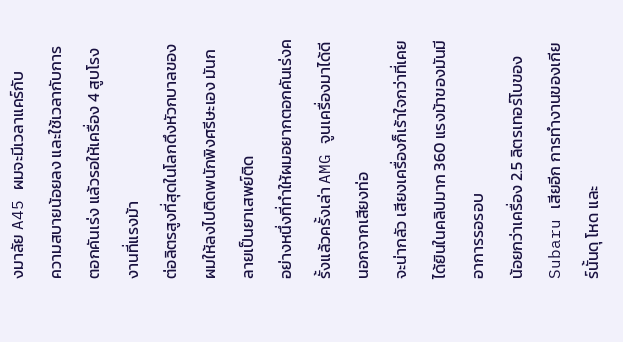งมาลัย A45 ผมจะมีเวลาแคร์กับ
ความสบายน้อยลง และใช้เวลากับการตอกคันเร่ง แล้วรอให้เครื่อง 4 สูบโรงงานที่แรงม้า
ต่อลิตรสูงที่สุดในโลกดึงหัวกบาลของผมให้ลงไปติดพนักพิงศรีษะเอง มันกลายเป็นยาเสพย์ติด
อย่างหนึ่งที่ทำให้ผมอยากตอกคันเร่งครั้งแล้วครั้งเล่า AMG จูนเครื่องมาได้ดี นอกจากเสียงท่อ
จะน่ากลัว เสียงเครื่องก็เร้าใจกว่าที่เคยได้ยินในคลิปมาก 360 แรงม้าของมันมีอาการรอรอบ
น้อยกว่าเครื่อง 2.5 ลิตรเทอร์โบของ Subaru เสียอีก การทำงานของเกียร์นั้นดุ โหด และ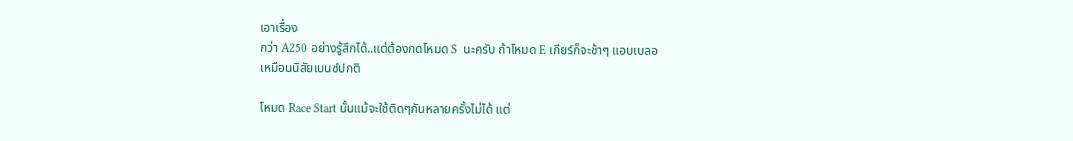เอาเรื่อง
กว่า A250 อย่างรู้สึกได้..แต่ต้องกดโหมด S  นะครับ ถ้าโหมด E เกียร์ก็จะช้าๆ แอบเบลอ
เหมือนนิสัยเบนซ์ปกติ

โหมด Race Start นั้นแม้จะใช้ติดๆกันหลายครั้งไม่ได้ แต่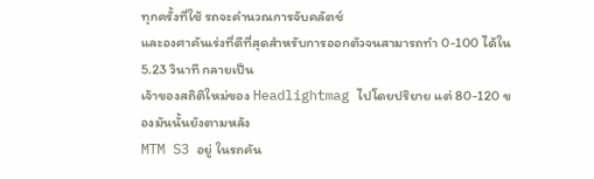ทุกครั้งที่ใช้ รถจะคำนวณการจับคลัตช์
และองศาคันเร่งที่ดีที่สุดสำหรับการออกตัวจนสามารถทำ 0-100 ได้ใน 5.23 วินาที กลายเป็น
เจ้าของสถิติใหม่ของ Headlightmag ไปโดยปริยาย แต่ 80-120 ของมันนั้นยังตามหลัง
MTM S3 อยู่ ในรถคัน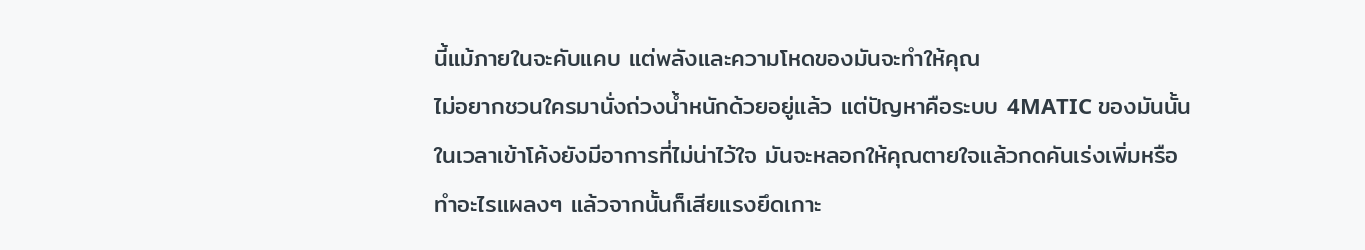นี้แม้ภายในจะคับแคบ แต่พลังและความโหดของมันจะทำให้คุณ
ไม่อยากชวนใครมานั่งถ่วงน้ำหนักด้วยอยู่แล้ว แต่ปัญหาคือระบบ 4MATIC ของมันนั้น
ในเวลาเข้าโค้งยังมีอาการที่ไม่น่าไว้ใจ มันจะหลอกให้คุณตายใจแล้วกดคันเร่งเพิ่มหรือ
ทำอะไรแผลงๆ แล้วจากนั้นก็เสียแรงยึดเกาะ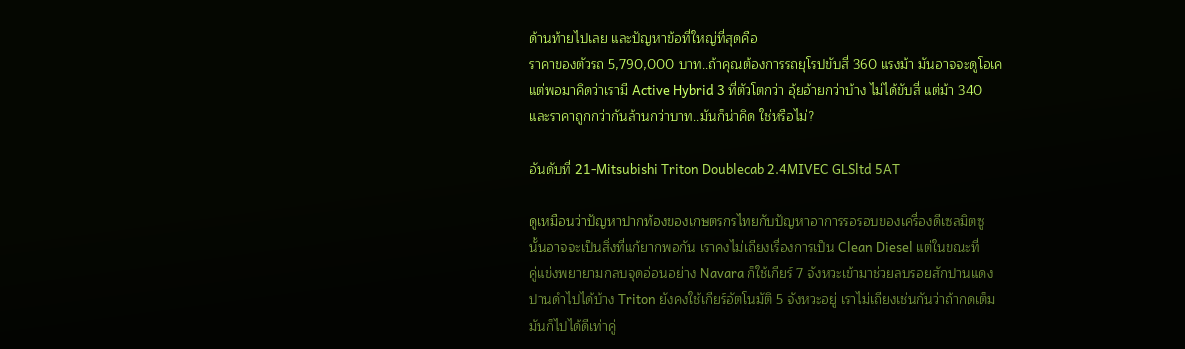ด้านท้ายไปเลย และปัญหาข้อที่ใหญ่ที่สุดคือ
ราคาของตัวรถ 5,790,000 บาท..ถ้าคุณต้องการรถยุโรปขับสี่ 360 แรงม้า มันอาจจะดูโอเค
แต่พอมาคิดว่าเรามี Active Hybrid 3 ที่ตัวโตกว่า อุ้ยอ้ายกว่าบ้าง ไม่ได้ขับสี่ แต่ม้า 340
และราคาถูกกว่ากันล้านกว่าบาท..มันก็น่าคิด ใช่หรือไม่?

อันดับที่ 21-Mitsubishi Triton Doublecab 2.4MIVEC GLSltd 5AT

ดูเหมือนว่าปัญหาปากท้องของเกษตรกรไทยกับปัญหาอาการรอรอบของเครื่องดีเซลมิตซู
นั้นอาจจะเป็นสิ่งที่แก้ยากพอกัน เราคงไม่เถียงเรื่องการเป็น Clean Diesel แต่ในขณะที่
คู่แข่งพยายามกลบจุดอ่อนอย่าง Navara ก็ใช้เกียร์ 7 จังหวะเข้ามาช่วยลบรอยสักปานแดง
ปานดำไปได้บ้าง Triton ยังคงใช้เกียร์อัตโนมัติ 5 จังหวะอยู่ เราไม่เถียงเช่นกันว่าถ้ากดเต็ม
มันก็ไปได้ดีเท่าคู่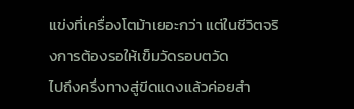แข่งที่เครื่องโตม้าเยอะกว่า แต่ในชีวิตจริงการต้องรอให้เข็มวัดรอบตวัด
ไปถึงครึ่งทางสู่ขีดแดงแล้วค่อยสำ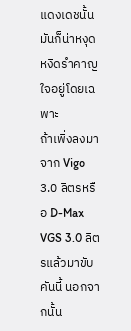แดงเดชนั้น มันก็น่าหงุดหงิดรำคาญใจอยู่โดยเฉพาะ
ถ้าเพิ่งลงมาจาก Vigo 3.0 ลิตรหรือ D-Max VGS 3.0 ลิตรแล้วมาขับคันนี้ นอกจากนั้น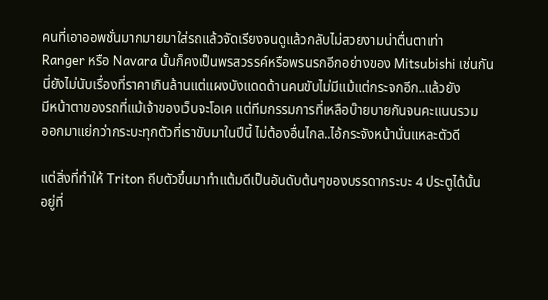คนที่เอาออพชั่นมากมายมาใส่รถแล้วจัดเรียงจนดูแล้วกลับไม่สวยงามน่าตื่นตาเท่า
Ranger หรือ Navara นั้นก็คงเป็นพรสวรรค์หรือพรนรกอีกอย่างของ Mitsubishi เช่นกัน
นี่ยังไม่นับเรื่องที่ราคาเกินล้านแต่แผงบังแดดด้านคนขับไม่มีแม้แต่กระจกอีก..แล้วยัง
มีหน้าตาของรถที่แม้เจ้าของเว็บจะโอเค แต่ทีมกรรมการที่เหลือบ๊ายบายกันจนคะแนนรวม
ออกมาแย่กว่ากระบะทุกตัวที่เราขับมาในปีนี้ ไม่ต้องอื่นไกล..ไอ้กระจังหน้านั่นแหละตัวดี

แต่สิ่งที่ทำให้ Triton ถีบตัวขึ้นมาทำแต้มดีเป็นอันดับต้นๆของบรรดากระบะ 4 ประตูได้นั้น
อยู่ที่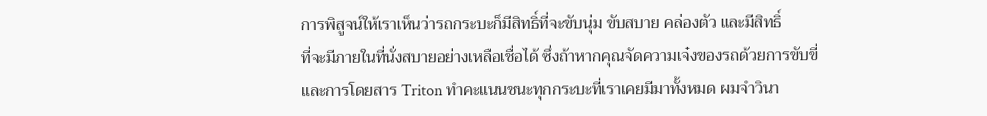การพิสูจน์ให้เราเห็นว่ารถกระบะก็มีสิทธิ์ที่จะขับนุ่ม ขับสบาย คล่องตัว และมีสิทธิ์
ที่จะมีภายในที่นั่งสบายอย่างเหลือเชื่อได้ ซึ่งถ้าหากคุณจัดความเจ๋งของรถด้วยการขับขี่
และการโดยสาร Triton ทำคะแนนชนะทุกกระบะที่เราเคยมีมาทั้งหมด ผมจำวินา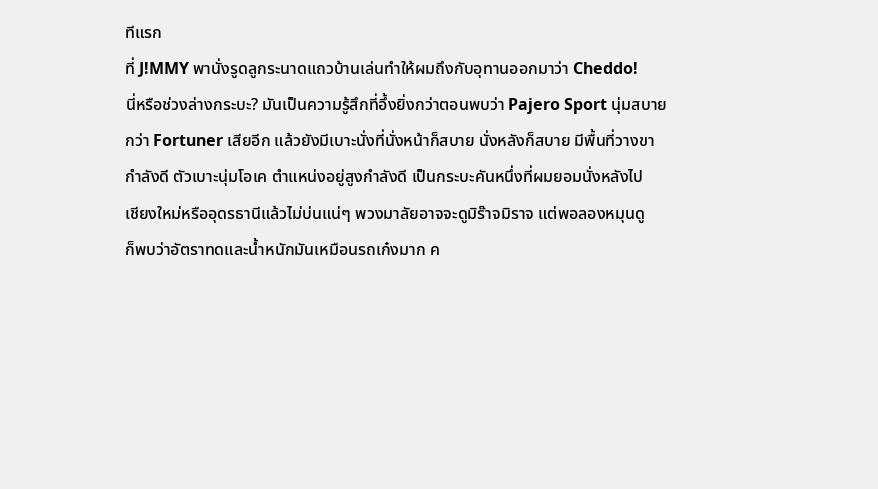ทีแรก
ที่ J!MMY พานั่งรูดลูกระนาดแถวบ้านเล่นทำให้ผมถึงกับอุทานออกมาว่า Cheddo!
นี่หรือช่วงล่างกระบะ? มันเป็นความรู้สึกที่อึ้งยิ่งกว่าตอนพบว่า Pajero Sport นุ่มสบาย
กว่า Fortuner เสียอีก แล้วยังมีเบาะนั่งที่นั่งหน้าก็สบาย นั่งหลังก็สบาย มีพื้นที่วางขา
กำลังดี ตัวเบาะนุ่มโอเค ตำแหน่งอยู่สูงกำลังดี เป็นกระบะคันหนึ่งที่ผมยอมนั่งหลังไป
เชียงใหม่หรืออุดรธานีแล้วไม่บ่นแน่ๆ พวงมาลัยอาจจะดูมิร๊าจมิราจ แต่พอลองหมุนดู
ก็พบว่าอัตราทดและน้ำหนักมันเหมือนรถเก๋งมาก ค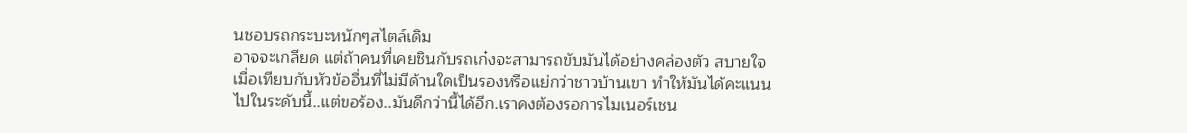นชอบรถกระบะหนักๆสไตล์เดิม
อาจจะเกลียด แต่ถ้าคนที่เคยชินกับรถเก๋งจะสามารถขับมันได้อย่างคล่องตัว สบายใจ
เมื่อเทียบกับหัวข้ออื่นที่ไม่มีด้านใดเป็นรองหรือแย่กว่าชาวบ้านเขา ทำให้มันได้คะแนน
ไปในระดับนี้..แต่ขอร้อง..มันดีกว่านี้ได้อีก.เราคงต้องรอการไมเนอร์เชน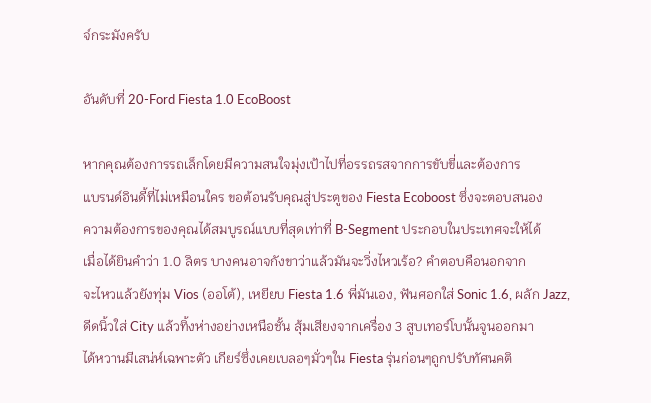จ์กระมังครับ

อันดับที่ 20-Ford Fiesta 1.0 EcoBoost

หากคุณต้องการรถเล็กโดยมีความสนใจมุ่งเป้าไปที่อรรถรสจากการขับขี่และต้องการ
แบรนด์อินดี้ที่ไม่เหมือนใคร ขอต้อนรับคุณสู่ประตูของ Fiesta Ecoboost ซึ่งจะตอบสนอง
ความต้องการของคุณได้สมบูรณ์แบบที่สุดเท่าที่ B-Segment ประกอบในประเทศจะให้ได้
เมื่อได้ยินคำว่า 1.0 ลิตร บางคนอาจกังขาว่าแล้วมันจะวิ่งไหวเร้อ? คำตอบคือนอกจาก
จะไหวแล้วยังทุ่ม Vios (ออโต้), เหยียบ Fiesta 1.6 พี่มันเอง, ฟันศอกใส่ Sonic 1.6, ผลัก Jazz,
ดีดนิ้วใส่ City แล้วทิ้งห่างอย่างเหนือชั้น สุ้มเสียงจากเครื่อง 3 สูบเทอร์โบนั้นจูนออกมา
ได้หวานมีเสน่ห์เฉพาะตัว เกียร์ซึ่งเคยเบลอๆมั่วๆใน Fiesta รุ่นก่อนๆถูกปรับทัศนคติ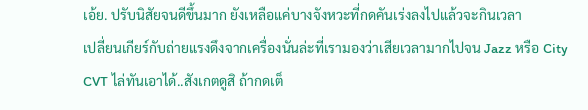เอ้ย. ปรับนิสัยจนดีขึ้นมาก ยังเหลือแค่บางจังหวะที่กดคันเร่งลงไปแล้วจะกินเวลา
เปลี่ยนเกียร์กับถ่ายแรงดึงจากเครื่องนั่นล่ะที่เรามองว่าเสียเวลามากไปจน Jazz หรือ City
CVT ไล่ทันเอาได้..สังเกตดูสิ ถ้ากดเต็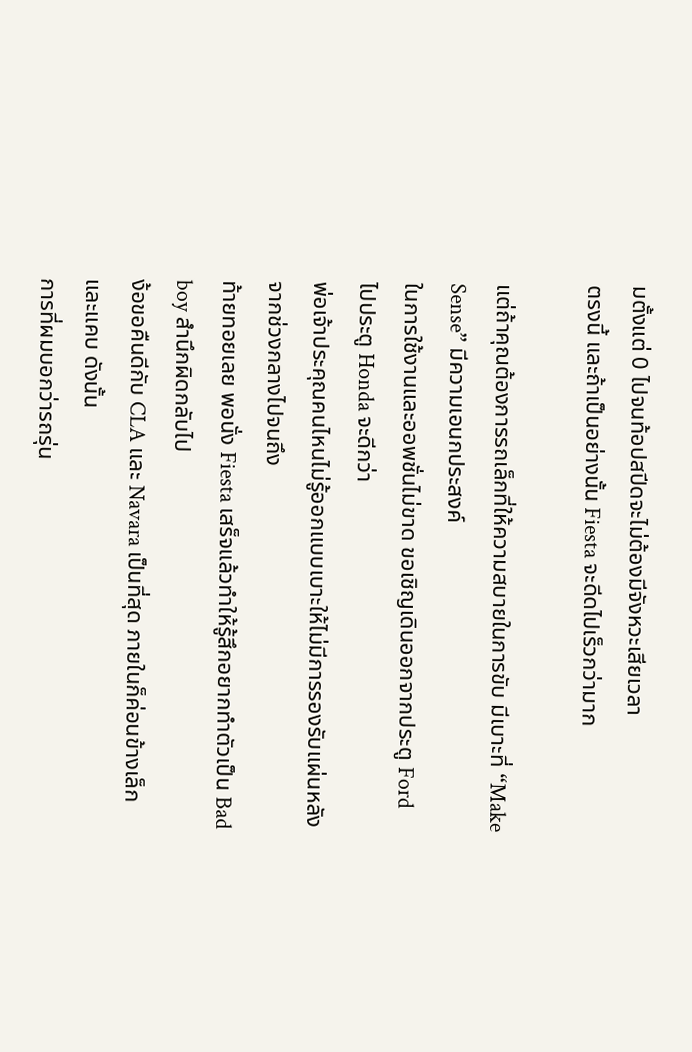มตั้งแต่ 0 ไปจนท้อปสปีดจะไม่ต้องมีจังหวะเสียเวลา
ตรงนี้ และถ้าเป็นอย่างนั้น Fiesta จะดีดไปเร็วกว่ามาก

แต่ถ้าคุณต้องการรถเล็กที่ให้ความสบายในการขับ มีเบาะที่ “Make Sense” มีความเอนกประสงค์
ในการใช้งานและออพชั่นไม่ขาด ขอเชิญเดินออกจากประตู Ford ไปประตู Honda จะดีกว่า
พ่อเจ้าประคุณคนไหนไม่รู้ออกแบบเบาะให้ไม่มีการรองรับแผ่นหลังจากช่วงกลางไปจนถึง
ท้ายทอยเลย พอนั่ง Fiesta เสร็จแล้วทำให้รู้สึกอยากทำตัวเป็น Bad boy สำนึกผิดกลับไป
ง้อขอคืนดีกับ CLA และ Navara เป็นที่สุด ภายในก็ค่อนข้างเล็กและแคบ ดังนั้น
การที่ผมบอกว่ารถรุ่น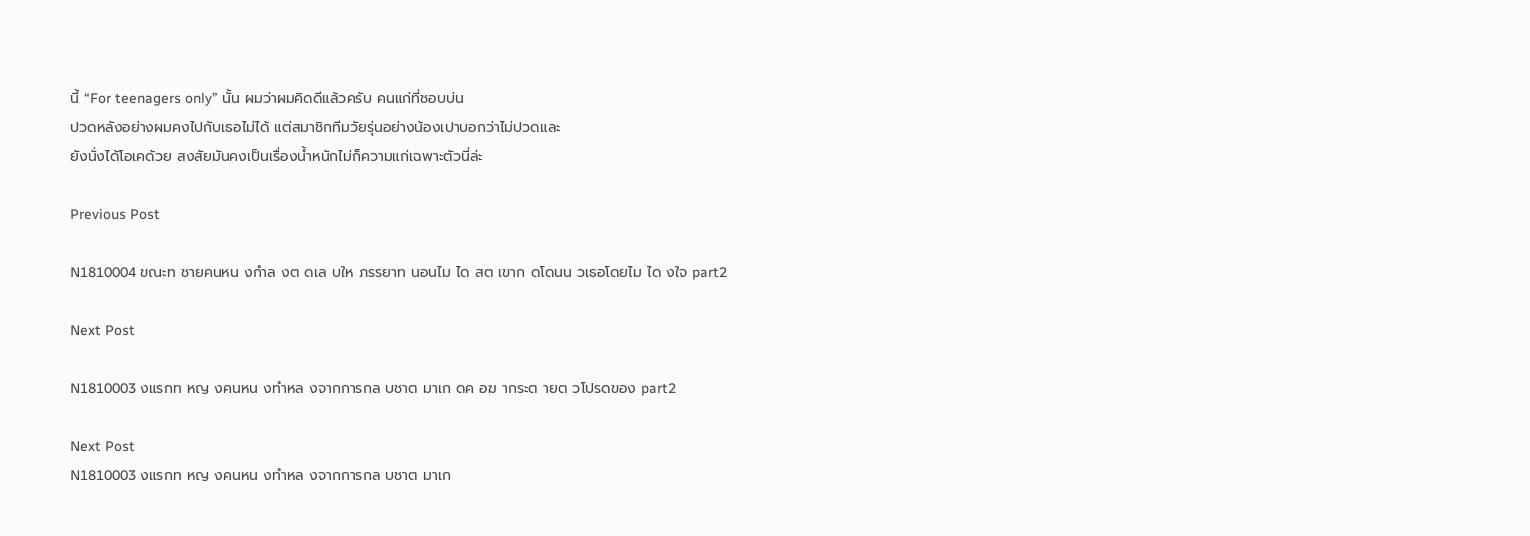นี้ “For teenagers only” นั้น ผมว่าผมคิดดีแล้วครับ คนแก่ที่ชอบบ่น
ปวดหลังอย่างผมคงไปกับเธอไม่ได้ แต่สมาชิกทีมวัยรุ่นอย่างน้องเปาบอกว่าไม่ปวดและ
ยังนั่งได้โอเคด้วย สงสัยมันคงเป็นเรื่องน้ำหนักไม่ก็ความแก่เฉพาะตัวนี่ล่ะ

Previous Post

N1810004 ขณะท ชายคนหน งกำล งต ดเล บให ภรรยาท นอนไม ได สต เขาก ดโดนน วเธอโดยไม ได งใจ part2

Next Post

N1810003 งแรกท หญ งคนหน งทำหล งจากการกล บชาต มาเก ดค อฆ ากระต ายต วโปรดของ part2

Next Post
N1810003 งแรกท หญ งคนหน งทำหล งจากการกล บชาต มาเก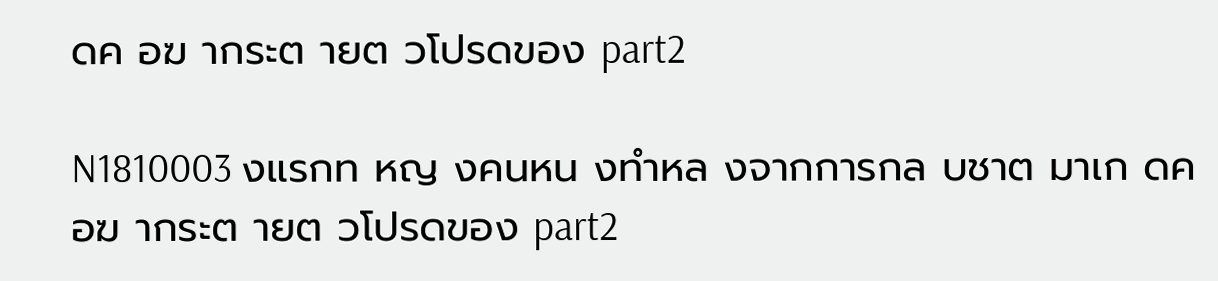ดค อฆ ากระต ายต วโปรดของ part2

N1810003 งแรกท หญ งคนหน งทำหล งจากการกล บชาต มาเก ดค อฆ ากระต ายต วโปรดของ part2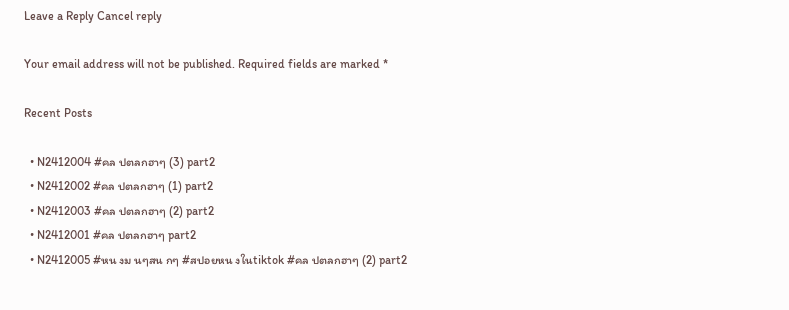Leave a Reply Cancel reply

Your email address will not be published. Required fields are marked *

Recent Posts

  • N2412004 #คล ปตลกฮาๆ (3) part2
  • N2412002 #คล ปตลกฮาๆ (1) part2
  • N2412003 #คล ปตลกฮาๆ (2) part2
  • N2412001 #คล ปตลกฮาๆ part2
  • N2412005 #หน งม นๆสน กๆ #สปอยหน งในtiktok #คล ปตลกฮาๆ (2) part2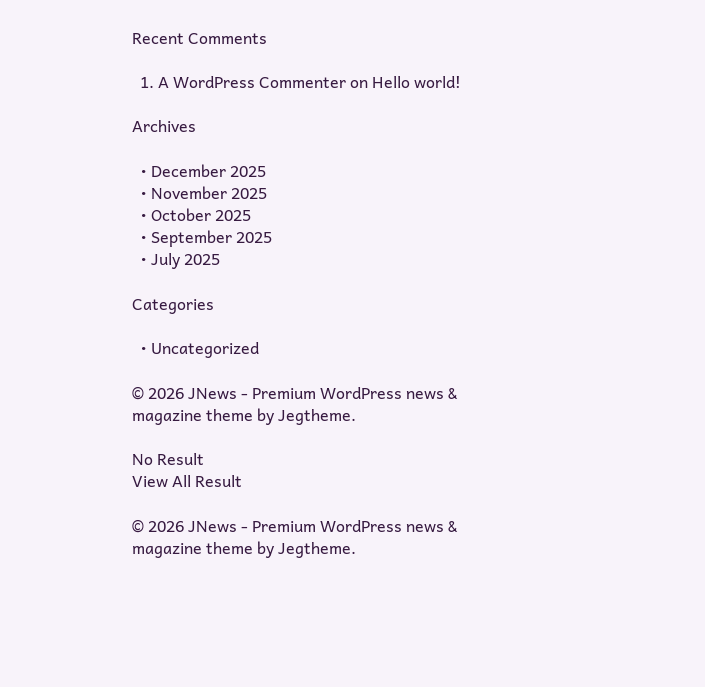Recent Comments

  1. A WordPress Commenter on Hello world!

Archives

  • December 2025
  • November 2025
  • October 2025
  • September 2025
  • July 2025

Categories

  • Uncategorized

© 2026 JNews - Premium WordPress news & magazine theme by Jegtheme.

No Result
View All Result

© 2026 JNews - Premium WordPress news & magazine theme by Jegtheme.